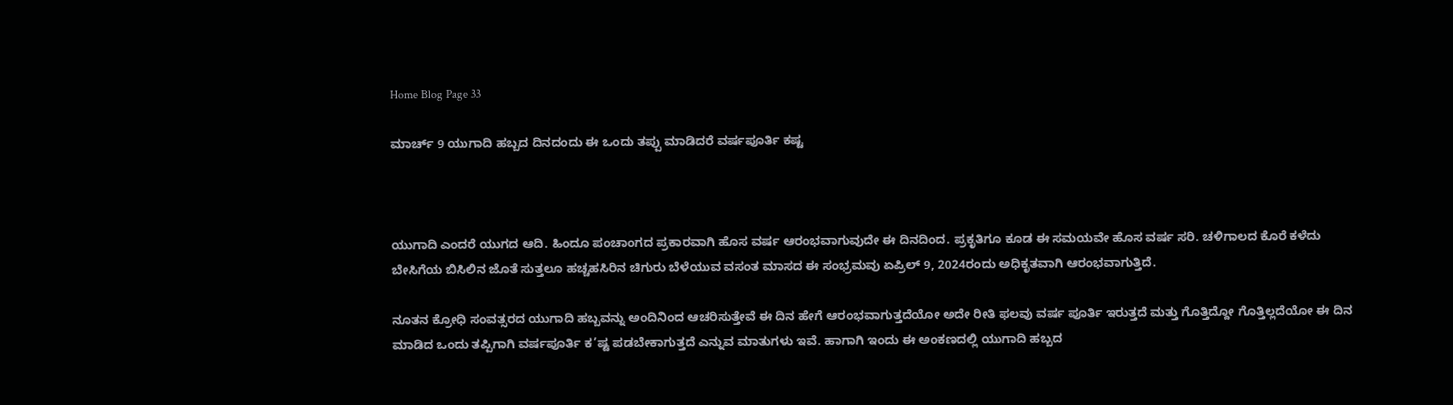Home Blog Page 33

ಮಾರ್ಚ್ 9 ಯುಗಾದಿ ಹಬ್ಬದ ದಿನದಂದು ಈ ಒಂದು ತಪ್ಪು ಮಾಡಿದರೆ ವರ್ಷಪೂರ್ತಿ ಕಷ್ಟ



ಯುಗಾದಿ ಎಂದರೆ ಯುಗದ ಆದಿ. ಹಿಂದೂ ಪಂಚಾಂಗದ ಪ್ರಕಾರವಾಗಿ ಹೊಸ ವರ್ಷ ಆರಂಭವಾಗುವುದೇ ಈ ದಿನದಿಂದ. ಪ್ರಕೃತಿಗೂ ಕೂಡ ಈ ಸಮಯವೇ ಹೊಸ ವರ್ಷ ಸರಿ. ಚಳಿಗಾಲದ ಕೊರೆ ಕಳೆದು ಬೇಸಿಗೆಯ ಬಿಸಿಲಿನ ಜೊತೆ ಸುತ್ತಲೂ ಹಚ್ಚಹಸಿರಿನ ಚಿಗುರು ಬೆಳೆಯುವ ವಸಂತ ಮಾಸದ ಈ ಸಂಭ್ರಮವು ಏಪ್ರಿಲ್ 9, 2024ರಂದು ಅಧಿಕೃತವಾಗಿ ಆರಂಭವಾಗುತ್ತಿದೆ.

ನೂತನ ಕ್ರೋಧಿ ಸಂವತ್ಸರದ ಯುಗಾದಿ ಹಬ್ಬವನ್ನು ಅಂದಿನಿಂದ ಆಚರಿಸುತ್ತೇವೆ ಈ ದಿನ ಹೇಗೆ ಆರಂಭವಾಗುತ್ತದೆಯೋ ಅದೇ ರೀತಿ ಫಲವು ವರ್ಷ ಪೂರ್ತಿ ಇರುತ್ತದೆ ಮತ್ತು ಗೊತ್ತಿದ್ದೋ ಗೊತ್ತಿಲ್ಲದೆಯೋ ಈ ದಿನ ಮಾಡಿದ ಒಂದು ತಪ್ಪಿಗಾಗಿ ವರ್ಷಪೂರ್ತಿ ಕ’ಷ್ಟ ಪಡಬೇಕಾಗುತ್ತದೆ ಎನ್ನುವ ಮಾತುಗಳು ಇವೆ. ಹಾಗಾಗಿ ಇಂದು ಈ ಅಂಕಣದಲ್ಲಿ ಯುಗಾದಿ ಹಬ್ಬದ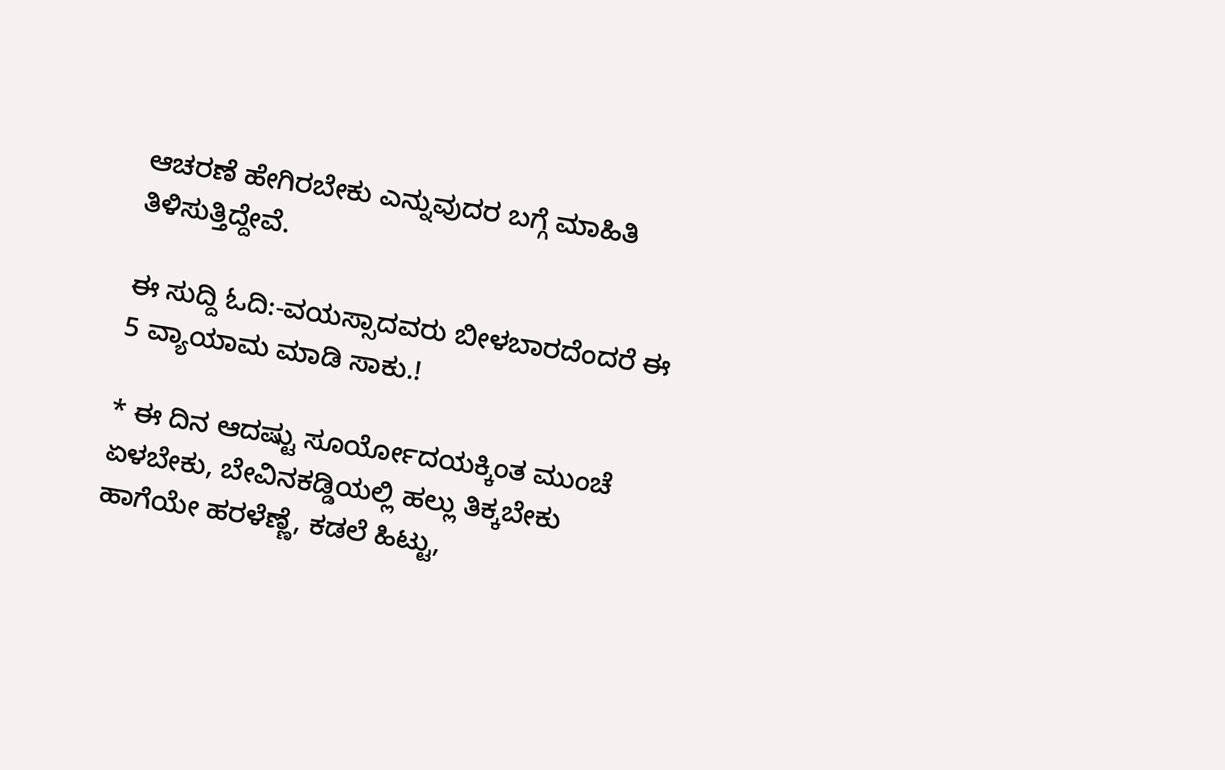ಆಚರಣೆ ಹೇಗಿರಬೇಕು ಎನ್ನುವುದರ ಬಗ್ಗೆ ಮಾಹಿತಿ ತಿಳಿಸುತ್ತಿದ್ದೇವೆ.

ಈ ಸುದ್ದಿ ಓದಿ:-ವಯಸ್ಸಾದವರು ಬೀಳಬಾರದೆಂದರೆ ಈ 5 ವ್ಯಾಯಾಮ ಮಾಡಿ ಸಾಕು.!

* ಈ ದಿನ ಆದಷ್ಟು ಸೂರ್ಯೋದಯಕ್ಕಿಂತ ಮುಂಚೆ ಏಳಬೇಕು, ಬೇವಿನಕಡ್ಡಿಯಲ್ಲಿ ಹಲ್ಲು ತಿಕ್ಕಬೇಕು ಹಾಗೆಯೇ ಹರಳೆಣ್ಣೆ, ಕಡಲೆ ಹಿಟ್ಟು,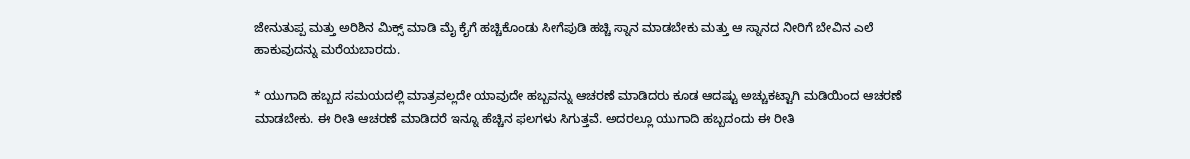ಜೇನುತುಪ್ಪ ಮತ್ತು ಅರಿಶಿನ ಮಿಕ್ಸ್ ಮಾಡಿ ಮೈ ಕೈಗೆ ಹಚ್ಚಿಕೊಂಡು ಸೀಗೆಪುಡಿ ಹಚ್ಚಿ ಸ್ನಾನ ಮಾಡಬೇಕು ಮತ್ತು ಆ ಸ್ನಾನದ ನೀರಿಗೆ ಬೇವಿನ ಎಲೆ ಹಾಕುವುದನ್ನು ಮರೆಯಬಾರದು.

* ಯುಗಾದಿ ಹಬ್ಬದ ಸಮಯದಲ್ಲಿ ಮಾತ್ರವಲ್ಲದೇ ಯಾವುದೇ ಹಬ್ಬವನ್ನು ಆಚರಣೆ ಮಾಡಿದರು ಕೂಡ ಆದಷ್ಟು ಅಚ್ಚುಕಟ್ಟಾಗಿ ಮಡಿಯಿಂದ ಆಚರಣೆ ಮಾಡಬೇಕು. ಈ ರೀತಿ ಆಚರಣೆ ಮಾಡಿದರೆ ಇನ್ನೂ ಹೆಚ್ಚಿನ ಫಲಗಳು ಸಿಗುತ್ತವೆ. ಅದರಲ್ಲೂ ಯುಗಾದಿ ಹಬ್ಬದಂದು ಈ ರೀತಿ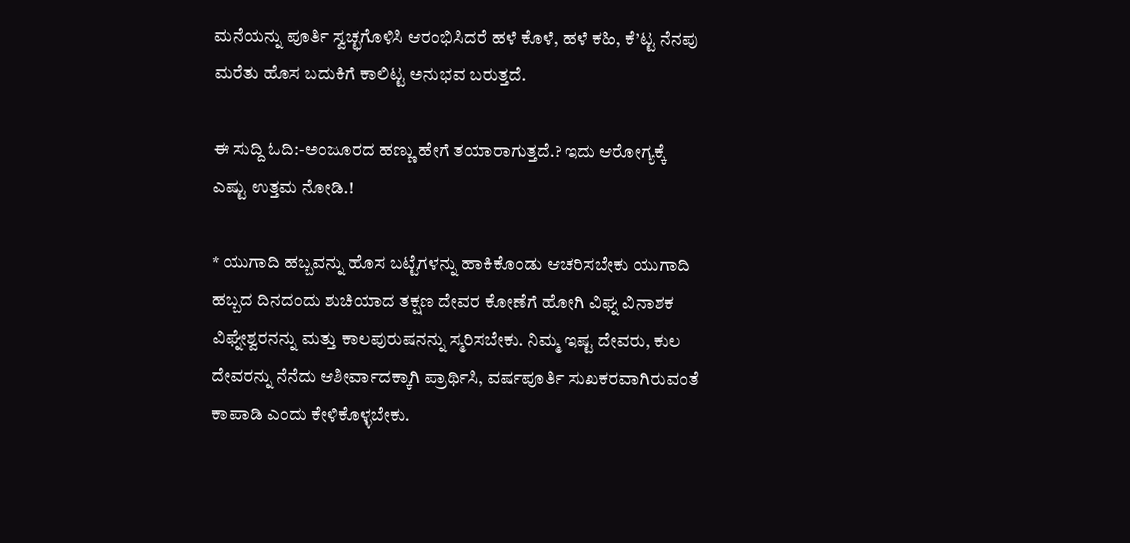ಮನೆಯನ್ನು ಪೂರ್ತಿ ಸ್ವಚ್ಛಗೊಳಿಸಿ ಆರಂಭಿಸಿದರೆ ಹಳೆ ಕೊಳೆ, ಹಳೆ ಕಹಿ, ಕೆ’ಟ್ಟ ನೆನಪು ಮರೆತು ಹೊಸ ಬದುಕಿಗೆ ಕಾಲಿಟ್ಟ ಅನುಭವ ಬರುತ್ತದೆ.

ಈ ಸುದ್ದಿ ಓದಿ:-ಅಂಜೂರದ ಹಣ್ಣು ಹೇಗೆ ತಯಾರಾಗುತ್ತದೆ.? ಇದು ಆರೋಗ್ಯಕ್ಕೆ ಎಷ್ಟು ಉತ್ತಮ ನೋಡಿ.!

* ಯುಗಾದಿ ಹಬ್ಬವನ್ನು ಹೊಸ ಬಟ್ಟೆಗಳನ್ನು ಹಾಕಿಕೊಂಡು ಆಚರಿಸಬೇಕು ಯುಗಾದಿ ಹಬ್ಬದ ದಿನದಂದು ಶುಚಿಯಾದ ತಕ್ಷಣ ದೇವರ ಕೋಣೆಗೆ ಹೋಗಿ ವಿಘ್ನ ವಿನಾಶಕ ವಿಘ್ನೇಶ್ವರನನ್ನು ಮತ್ತು ಕಾಲಪುರುಷನನ್ನು ಸ್ಮರಿಸಬೇಕು. ನಿಮ್ಮ ಇಷ್ಟ ದೇವರು, ಕುಲ ದೇವರನ್ನು ನೆನೆದು ಆಶೀರ್ವಾದಕ್ಕಾಗಿ ಪ್ರಾರ್ಥಿಸಿ, ವರ್ಷಪೂರ್ತಿ ಸುಖಕರವಾಗಿರುವಂತೆ ಕಾಪಾಡಿ ಎಂದು ಕೇಳಿಕೊಳ್ಳಬೇಕು.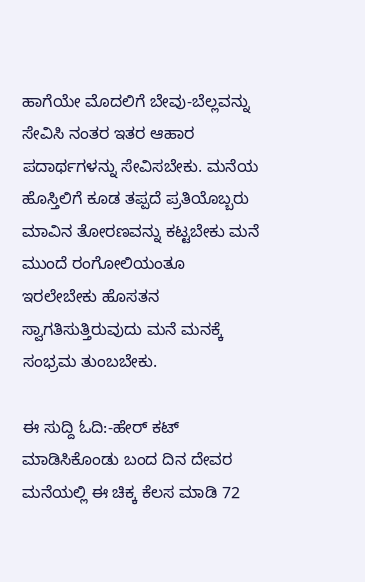ಹಾಗೆಯೇ ಮೊದಲಿಗೆ ಬೇವು-ಬೆಲ್ಲವನ್ನು ಸೇವಿಸಿ ನಂತರ ಇತರ ಆಹಾರ ಪದಾರ್ಥಗಳನ್ನು ಸೇವಿಸಬೇಕು. ಮನೆಯ ಹೊಸ್ತಿಲಿಗೆ ಕೂಡ ತಪ್ಪದೆ ಪ್ರತಿಯೊಬ್ಬರು ಮಾವಿನ ತೋರಣವನ್ನು ಕಟ್ಟಬೇಕು ಮನೆ ಮುಂದೆ ರಂಗೋಲಿಯಂತೂ ಇರಲೇಬೇಕು ಹೊಸತನ ಸ್ವಾಗತಿಸುತ್ತಿರುವುದು ಮನೆ ಮನಕ್ಕೆ ಸಂಭ್ರಮ ತುಂಬಬೇಕು.

ಈ ಸುದ್ದಿ ಓದಿ:-ಹೇರ್ ಕಟ್ ಮಾಡಿಸಿಕೊಂಡು ಬಂದ ದಿನ ದೇವರ ಮನೆಯಲ್ಲಿ ಈ ಚಿಕ್ಕ ಕೆಲಸ ಮಾಡಿ 72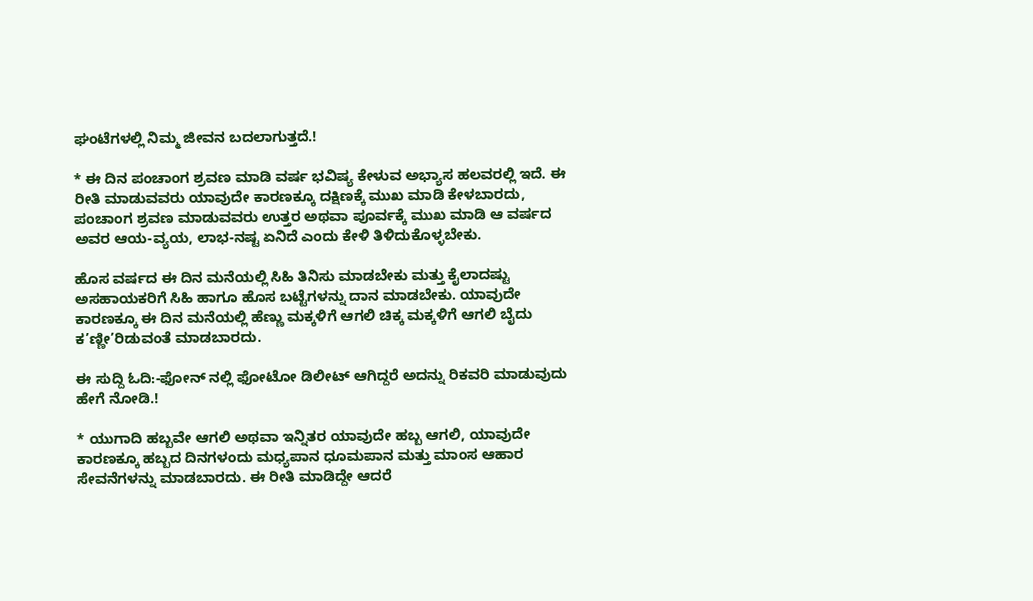ಘಂಟೆಗಳಲ್ಲಿ ನಿಮ್ಮ ಜೀವನ ಬದಲಾಗುತ್ತದೆ.!

* ಈ ದಿನ ಪಂಚಾಂಗ ಶ್ರವಣ ಮಾಡಿ ವರ್ಷ ಭವಿಷ್ಯ ಕೇಳುವ ಅಭ್ಯಾಸ ಹಲವರಲ್ಲಿ ಇದೆ. ಈ ರೀತಿ ಮಾಡುವವರು ಯಾವುದೇ ಕಾರಣಕ್ಕೂ ದಕ್ಷಿಣಕ್ಕೆ ಮುಖ ಮಾಡಿ ಕೇಳಬಾರದು, ಪಂಚಾಂಗ ಶ್ರವಣ ಮಾಡುವವರು ಉತ್ತರ ಅಥವಾ ಪೂರ್ವಕ್ಕೆ ಮುಖ ಮಾಡಿ ಆ ವರ್ಷದ ಅವರ ಆಯ-ವ್ಯಯ, ಲಾಭ-ನಷ್ಟ ಏನಿದೆ ಎಂದು ಕೇಳಿ ತಿಳಿದುಕೊಳ್ಳಬೇಕು.

ಹೊಸ ವರ್ಷದ ಈ ದಿನ ಮನೆಯಲ್ಲಿ ಸಿಹಿ ತಿನಿಸು ಮಾಡಬೇಕು ಮತ್ತು ಕೈಲಾದಷ್ಟು ಅಸಹಾಯಕರಿಗೆ ಸಿಹಿ ಹಾಗೂ ಹೊಸ ಬಟ್ಟೆಗಳನ್ನು ದಾನ ಮಾಡಬೇಕು. ಯಾವುದೇ ಕಾರಣಕ್ಕೂ ಈ ದಿನ ಮನೆಯಲ್ಲಿ ಹೆಣ್ಣು ಮಕ್ಕಳಿಗೆ ಆಗಲಿ ಚಿಕ್ಕ ಮಕ್ಕಳಿಗೆ ಆಗಲಿ ಬೈದು ಕ’ಣ್ಣೀ’ರಿಡುವಂತೆ ಮಾಡಬಾರದು.

ಈ ಸುದ್ದಿ ಓದಿ:-ಫೋನ್ ನಲ್ಲಿ ಫೋಟೋ ಡಿಲೀಟ್ ಆಗಿದ್ದರೆ ಅದನ್ನು ರಿಕವರಿ ಮಾಡುವುದು ಹೇಗೆ ನೋಡಿ.!

* ಯುಗಾದಿ ಹಬ್ಬವೇ ಆಗಲಿ ಅಥವಾ ಇನ್ನಿತರ ಯಾವುದೇ ಹಬ್ಬ ಆಗಲಿ, ಯಾವುದೇ ಕಾರಣಕ್ಕೂ ಹಬ್ಬದ ದಿನಗಳಂದು ಮಧ್ಯಪಾನ ಧೂಮಪಾನ ಮತ್ತು ಮಾಂಸ ಆಹಾರ ಸೇವನೆಗಳನ್ನು ಮಾಡಬಾರದು. ಈ ರೀತಿ ಮಾಡಿದ್ದೇ ಆದರೆ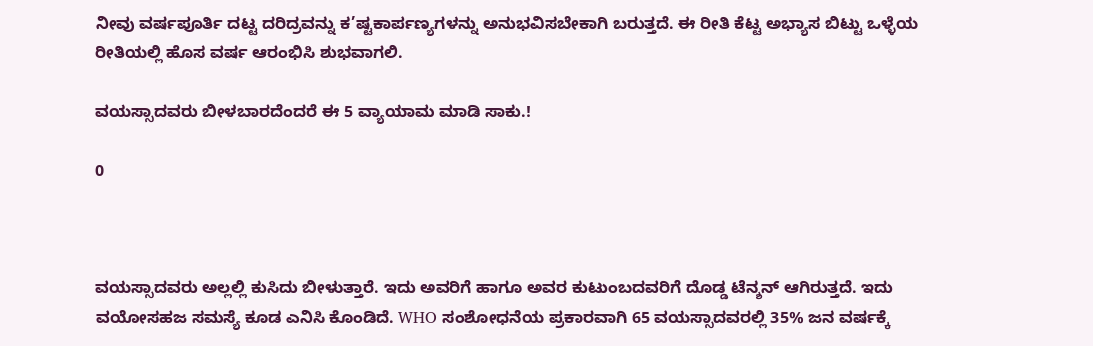ನೀವು ವರ್ಷಪೂರ್ತಿ ದಟ್ಟ ದರಿದ್ರವನ್ನು ಕ’ಷ್ಟಕಾರ್ಪಣ್ಯಗಳನ್ನು ಅನುಭವಿಸಬೇಕಾಗಿ ಬರುತ್ತದೆ. ಈ ರೀತಿ ಕೆಟ್ಟ ಅಭ್ಯಾಸ ಬಿಟ್ಟು ಒಳ್ಳೆಯ ರೀತಿಯಲ್ಲಿ ಹೊಸ ವರ್ಷ ಆರಂಭಿಸಿ ಶುಭವಾಗಲಿ.

ವಯಸ್ಸಾದವರು ಬೀಳಬಾರದೆಂದರೆ ಈ 5 ವ್ಯಾಯಾಮ ಮಾಡಿ ಸಾಕು.!

0



ವಯಸ್ಸಾದವರು ಅಲ್ಲಲ್ಲಿ ಕುಸಿದು ಬೀಳುತ್ತಾರೆ. ಇದು ಅವರಿಗೆ ಹಾಗೂ ಅವರ ಕುಟುಂಬದವರಿಗೆ ದೊಡ್ಡ ಟೆನ್ಶನ್ ಆಗಿರುತ್ತದೆ. ಇದು ವಯೋಸಹಜ ಸಮಸ್ಯೆ ಕೂಡ ಎನಿಸಿ ಕೊಂಡಿದೆ. WHO ಸಂಶೋಧನೆಯ ಪ್ರಕಾರವಾಗಿ 65 ವಯಸ್ಸಾದವರಲ್ಲಿ 35% ಜನ ವರ್ಷಕ್ಕೆ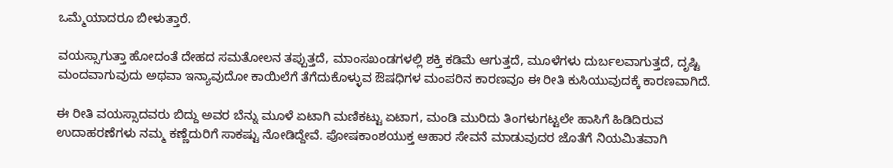ಒಮ್ಮೆಯಾದರೂ ಬೀಳುತ್ತಾರೆ.

ವಯಸ್ಸಾಗುತ್ತಾ ಹೋದಂತೆ ದೇಹದ ಸಮತೋಲನ ತಪ್ಪುತ್ತದೆ, ಮಾಂಸಖಂಡಗಳಲ್ಲಿ ಶಕ್ತಿ ಕಡಿಮೆ ಆಗುತ್ತದೆ, ಮೂಳೆಗಳು ದುರ್ಬಲವಾಗುತ್ತದೆ, ದೃಷ್ಟಿ ಮಂದವಾಗುವುದು ಅಥವಾ ಇನ್ಯಾವುದೋ ಕಾಯಿಲೆಗೆ ತೆಗೆದುಕೊಳ್ಳುವ ಔಷಧಿಗಳ ಮಂಪರಿನ ಕಾರಣವೂ ಈ ರೀತಿ ಕುಸಿಯುವುದಕ್ಕೆ ಕಾರಣವಾಗಿದೆ.

ಈ ರೀತಿ ವಯಸ್ಸಾದವರು ಬಿದ್ದು ಅವರ ಬೆನ್ನು ಮೂಳೆ ಏಟಾಗಿ ಮಣಿಕಟ್ಟು ಏಟಾಗ, ಮಂಡಿ ಮುರಿದು ತಿಂಗಳುಗಟ್ಟಲೇ ಹಾಸಿಗೆ ಹಿಡಿದಿರುವ ಉದಾಹರಣೆಗಳು ನಮ್ಮ ಕಣ್ಣೆದುರಿಗೆ ಸಾಕಷ್ಟು ನೋಡಿದ್ದೇವೆ. ಪೋಷಕಾಂಶಯುಕ್ತ ಆಹಾರ ಸೇವನೆ ಮಾಡುವುದರ ಜೊತೆಗೆ ನಿಯಮಿತವಾಗಿ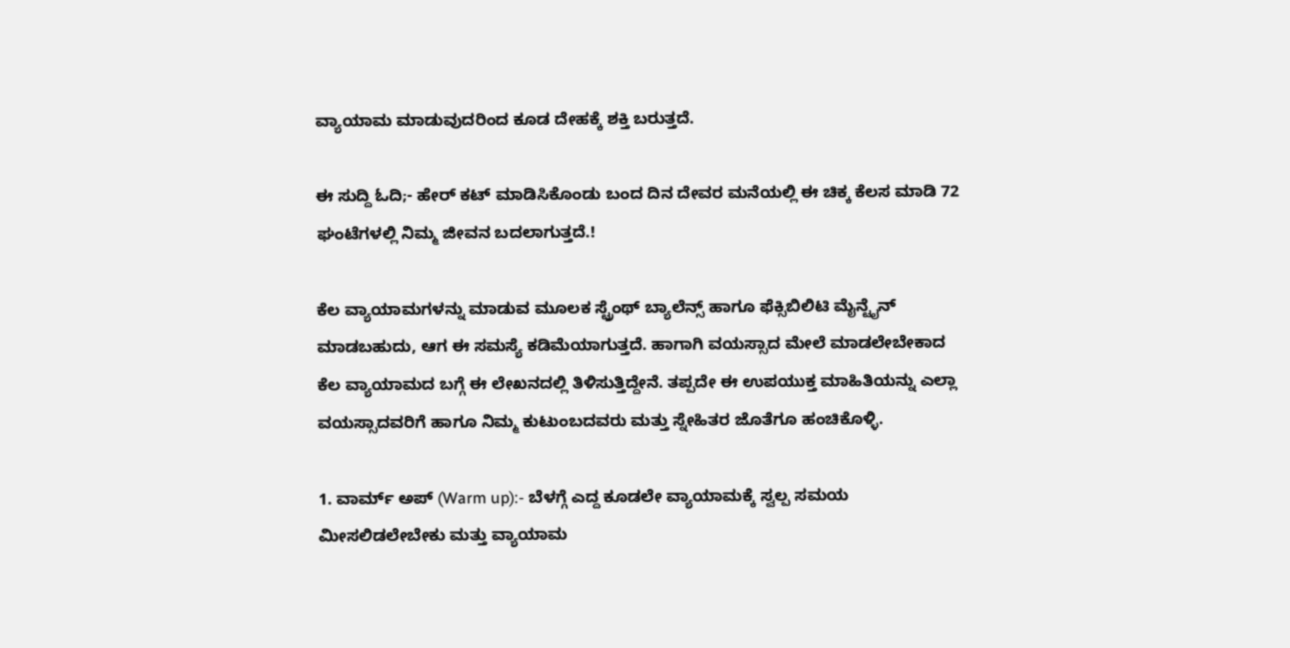ವ್ಯಾಯಾಮ ಮಾಡುವುದರಿಂದ ಕೂಡ ದೇಹಕ್ಕೆ ಶಕ್ತಿ ಬರುತ್ತದೆ.

ಈ ಸುದ್ದಿ ಓದಿ;- ಹೇರ್ ಕಟ್ ಮಾಡಿಸಿಕೊಂಡು ಬಂದ ದಿನ ದೇವರ ಮನೆಯಲ್ಲಿ ಈ ಚಿಕ್ಕ ಕೆಲಸ ಮಾಡಿ 72 ಘಂಟೆಗಳಲ್ಲಿ ನಿಮ್ಮ ಜೀವನ ಬದಲಾಗುತ್ತದೆ.!

ಕೆಲ ವ್ಯಾಯಾಮಗಳನ್ನು ಮಾಡುವ ಮೂಲಕ ಸ್ಟ್ರೆಂಥ್ ಬ್ಯಾಲೆನ್ಸ್ ಹಾಗೂ ಫೆಕ್ಸಿಬಿಲಿಟಿ ಮೈನ್ಟೈನ್ ಮಾಡಬಹುದು, ಆಗ ಈ ಸಮಸ್ಯೆ ಕಡಿಮೆಯಾಗುತ್ತದೆ. ಹಾಗಾಗಿ ವಯಸ್ಸಾದ ಮೇಲೆ ಮಾಡಲೇಬೇಕಾದ ಕೆಲ ವ್ಯಾಯಾಮದ ಬಗ್ಗೆ ಈ ಲೇಖನದಲ್ಲಿ ತಿಳಿಸುತ್ತಿದ್ದೇನೆ. ತಪ್ಪದೇ ಈ ಉಪಯುಕ್ತ ಮಾಹಿತಿಯನ್ನು ಎಲ್ಲಾ ವಯಸ್ಸಾದವರಿಗೆ ಹಾಗೂ ನಿಮ್ಮ ಕುಟುಂಬದವರು ಮತ್ತು ಸ್ನೇಹಿತರ ಜೊತೆಗೂ ಹಂಚಿಕೊಳ್ಳಿ.

1. ವಾರ್ಮ್ ಅಪ್ (Warm up):- ಬೆಳಗ್ಗೆ ಎದ್ದ ಕೂಡಲೇ ವ್ಯಾಯಾಮಕ್ಕೆ ಸ್ವಲ್ಪ ಸಮಯ ಮೀಸಲಿಡಲೇಬೇಕು ಮತ್ತು ವ್ಯಾಯಾಮ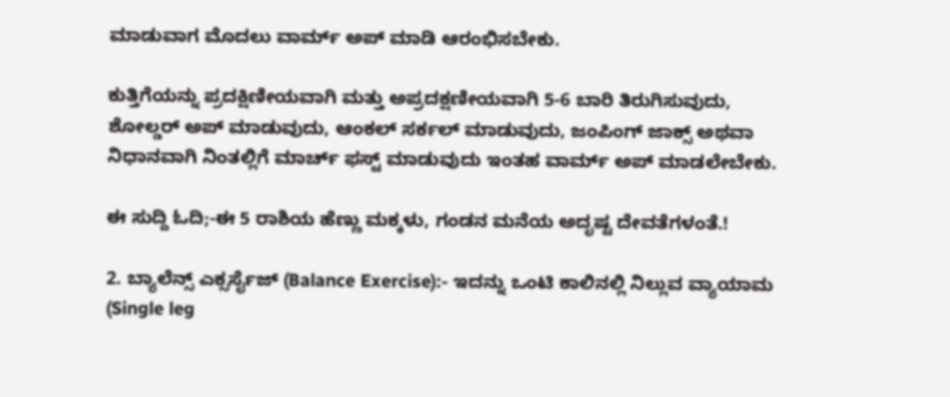ಮಾಡುವಾಗ ಮೊದಲು ವಾರ್ಮ್ ಅಪ್ ಮಾಡಿ ಆರಂಭಿಸಬೇಕು.

ಕುತ್ತಿಗೆಯನ್ನು ಪ್ರದಕ್ಷಿಣೀಯವಾಗಿ ಮತ್ತು ಅಪ್ರದಕ್ಷಣೀಯವಾಗಿ 5-6 ಬಾರಿ ತಿರುಗಿಸುವುದು, ಶೋಲ್ಡರ್ ಅಪ್ ಮಾಡುವುದು, ಆಂಕಲ್ ಸರ್ಕಲ್ ಮಾಡುವುದು, ಜಂಪಿಂಗ್ ಜಾಕ್ಸ್ ಅಥವಾ ನಿಧಾನವಾಗಿ ನಿಂತಲ್ಲಿಗೆ ಮಾರ್ಚ್ ಫಸ್ಟ್ ಮಾಡುವುದು ಇಂತಹ ವಾರ್ಮ್ ಅಪ್ ಮಾಡಲೇಬೇಕು.

ಈ ಸುದ್ದಿ ಓದಿ;-ಈ 5 ರಾಶಿಯ ಹೆಣ್ಣು ಮಕ್ಕಳು, ಗಂಡನ ಮನೆಯ ಅದೃಷ್ಟ ದೇವತೆಗಳಂತೆ.!

2. ಬ್ಯಾಲೆನ್ಸ್ ಎಕ್ಸರ್ಸೈಜ್ (Balance Exercise):- ಇದನ್ನು ಒಂಟಿ ಕಾಲಿನಲ್ಲಿ ನಿಲ್ಲುವ ವ್ಯಾಯಾಮ (Single leg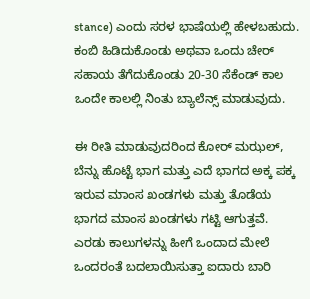stance) ಎಂದು ಸರಳ ಭಾಷೆಯಲ್ಲಿ ಹೇಳಬಹುದು. ಕಂಬಿ ಹಿಡಿದುಕೊಂಡು ಅಥವಾ ಒಂದು ಚೇರ್ ಸಹಾಯ ತೆಗೆದುಕೊಂಡು 20-30 ಸೆಕೆಂಡ್ ಕಾಲ ಒಂದೇ ಕಾಲಲ್ಲಿ ನಿಂತು ಬ್ಯಾಲೆನ್ಸ್ ಮಾಡುವುದು.

ಈ ರೀತಿ ಮಾಡುವುದರಿಂದ ಕೋರ್ ಮಝಲ್, ಬೆನ್ನು ಹೊಟ್ಟೆ ಭಾಗ ಮತ್ತು ಎದೆ ಭಾಗದ ಅಕ್ಕ ಪಕ್ಕ ಇರುವ ಮಾಂಸ ಖಂಡಗಳು ಮತ್ತು ತೊಡೆಯ ಭಾಗದ ಮಾಂಸ ಖಂಡಗಳು ಗಟ್ಟಿ ಆಗುತ್ತವೆ. ಎರಡು ಕಾಲುಗಳನ್ನು ಹೀಗೆ ಒಂದಾದ ಮೇಲೆ ಒಂದರಂತೆ ಬದಲಾಯಿಸುತ್ತಾ ಐದಾರು ಬಾರಿ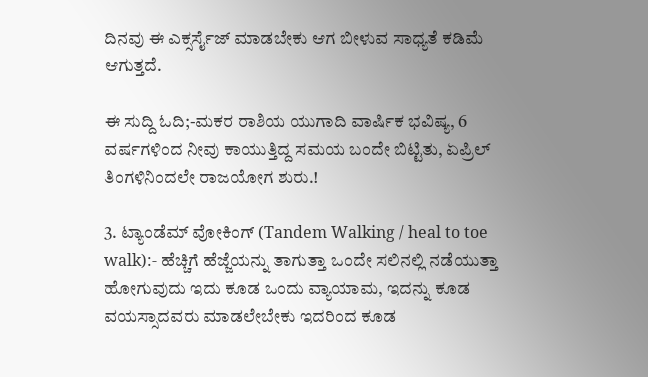ದಿನವು ಈ ಎಕ್ಸರ್ಸೈಜ್ ಮಾಡಬೇಕು ಆಗ ಬೀಳುವ ಸಾಧ್ಯತೆ ಕಡಿಮೆ ಆಗುತ್ತದೆ.

ಈ ಸುದ್ದಿ ಓದಿ;-ಮಕರ ರಾಶಿಯ ಯುಗಾದಿ ವಾರ್ಷಿಕ ಭವಿಷ್ಯ, 6 ವರ್ಷಗಳಿಂದ ನೀವು ಕಾಯುತ್ತಿದ್ದ ಸಮಯ ಬಂದೇ ಬಿಟ್ಟಿತು, ಏಪ್ರಿಲ್ ತಿಂಗಳಿನಿಂದಲೇ ರಾಜಯೋಗ ಶುರು.!

3. ಟ್ಯಾಂಡೆಮ್ ವೋಕಿಂಗ್ (Tandem Walking / heal to toe walk):- ಹೆಚ್ಚಿಗೆ ಹೆಜ್ಜೆಯನ್ನು ತಾಗುತ್ತಾ ಒಂದೇ ಸಲಿನಲ್ಲಿ ನಡೆಯುತ್ತಾ ಹೋಗುವುದು ಇದು ಕೂಡ ಒಂದು ವ್ಯಾಯಾಮ, ಇದನ್ನು ಕೂಡ ವಯಸ್ಸಾದವರು ಮಾಡಲೇಬೇಕು ಇದರಿಂದ ಕೂಡ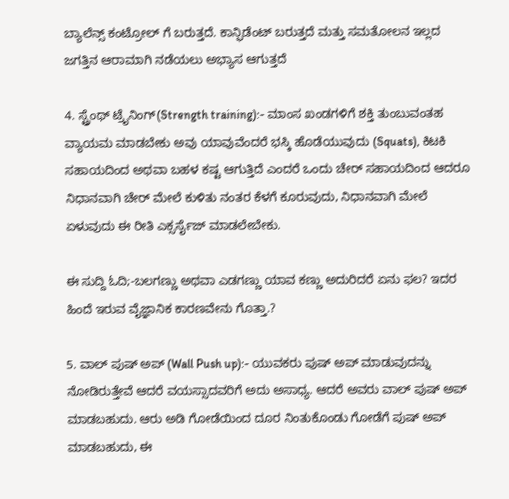ಬ್ಯಾಲೆನ್ಸ್ ಕಂಟ್ರೋಲ್ ಗೆ ಬರುತ್ತದೆ. ಕಾನ್ಫಿಡೆಂಟ್ ಬರುತ್ತದೆ ಮತ್ತು ಸಮತೋಲನ ಇಲ್ಲದ ಜಗತ್ತಿನ ಆರಾಮಾಗಿ ನಡೆಯಲು ಅಭ್ಯಾಸ ಆಗುತ್ತದೆ

4. ಸ್ಟ್ರೆಂಥ್ ಟ್ರೈನಿಂಗ್(Strength training):- ಮಾಂಸ ಖಂಡಗಳಿಗೆ ಶಕ್ತಿ ತುಂಬುವಂತಹ ವ್ಯಾಯಮ ಮಾಡಬೇಕು ಅವು ಯಾವುವೆಂದರೆ ಭಸ್ಕಿ ಹೊಡೆಯುವುದು (Squats), ಕಿಟಕಿ ಸಹಾಯದಿಂದ ಅಥವಾ ಬಹಳ ಕಷ್ಟ ಆಗುತ್ತಿದೆ ಎಂದರೆ ಒಂದು ಚೇರ್ ಸಹಾಯದಿಂದ ಆದರೂ ನಿಧಾನವಾಗಿ ಚೇರ್ ಮೇಲೆ ಕುಳಿತು ನಂತರ ಕೆಳಗೆ ಕೂರುವುದು, ನಿಧಾನವಾಗಿ ಮೇಲೆ ಏಳುವುದು ಈ ರೀತಿ ಎಕ್ಸರ್ಸೈಜ್ ಮಾಡಲೇಬೇಕು.

ಈ ಸುದ್ದಿ ಓದಿ;-ಬಲಗಣ್ಣು ಅಥವಾ ಎಡಗಣ್ಣು ಯಾವ ಕಣ್ಣು ಅದುರಿದರೆ ಏನು ಫಲ? ಇದರ ಹಿಂದೆ ಇರುವ ವೈಜ್ಞಾನಿಕ ಕಾರಣವೇನು ಗೊತ್ತಾ.?

5. ವಾಲ್ ಪುಷ್ ಅಪ್ (Wall Push up):- ಯುವಕರು ಪುಷ್ ಅಪ್ ಮಾಡುವುದನ್ನು ನೋಡಿರುತ್ತೇವೆ ಆದರೆ ವಯಸ್ಸಾದವರಿಗೆ ಅದು ಅಸಾಧ್ಯ. ಆದರೆ ಅವರು ವಾಲ್ ಪುಷ್ ಅಪ್ ಮಾಡಬಹುದು. ಆರು ಅಡಿ ಗೋಡೆಯಿಂದ ದೂರ ನಿಂತುಕೊಂಡು ಗೋಡೆಗೆ ಪುಷ್ ಅಪ್ ಮಾಡಬಹುದು, ಈ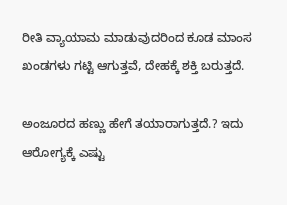ರೀತಿ ವ್ಯಾಯಾಮ ಮಾಡುವುದರಿಂದ ಕೂಡ ಮಾಂಸ ಖಂಡಗಳು ಗಟ್ಟಿ ಆಗುತ್ತವೆ, ದೇಹಕ್ಕೆ ಶಕ್ತಿ ಬರುತ್ತದೆ.

ಅಂಜೂರದ ಹಣ್ಣು ಹೇಗೆ ತಯಾರಾಗುತ್ತದೆ.? ಇದು ಆರೋಗ್ಯಕ್ಕೆ ಎಷ್ಟು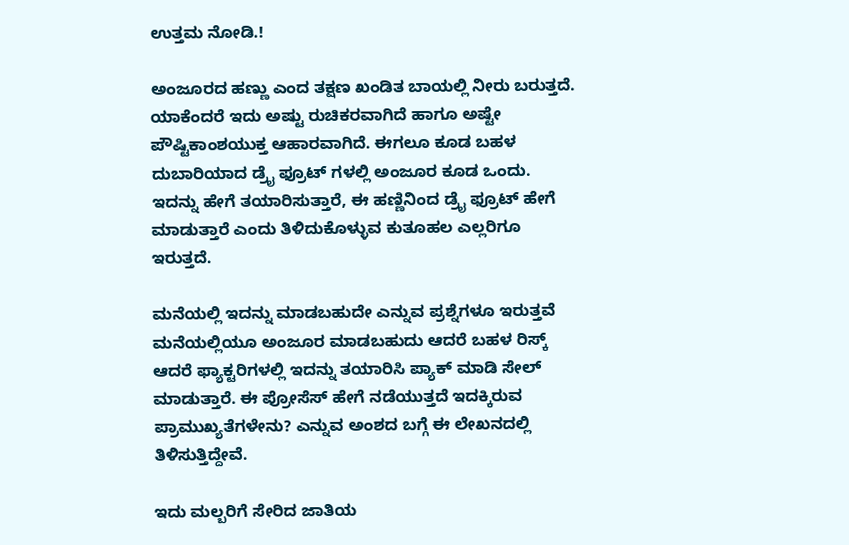ಉತ್ತಮ ನೋಡಿ.!

ಅಂಜೂರದ ಹಣ್ಣು ಎಂದ ತಕ್ಷಣ ಖಂಡಿತ ಬಾಯಲ್ಲಿ ನೀರು ಬರುತ್ತದೆ. ಯಾಕೆಂದರೆ ಇದು ಅಷ್ಟು ರುಚಿಕರವಾಗಿದೆ ಹಾಗೂ ಅಷ್ಟೇ ಪೌಷ್ಟಿಕಾಂಶಯುಕ್ತ ಆಹಾರವಾಗಿದೆ. ಈಗಲೂ ಕೂಡ ಬಹಳ ದುಬಾರಿಯಾದ ಡ್ರೈ ಫ್ರೂಟ್ ಗಳಲ್ಲಿ ಅಂಜೂರ ಕೂಡ ಒಂದು. ಇದನ್ನು ಹೇಗೆ ತಯಾರಿಸುತ್ತಾರೆ, ಈ ಹಣ್ಣಿನಿಂದ ಡ್ರೈ ಫ್ರೂಟ್ ಹೇಗೆ ಮಾಡುತ್ತಾರೆ ಎಂದು ತಿಳಿದುಕೊಳ್ಳುವ ಕುತೂಹಲ ಎಲ್ಲರಿಗೂ ಇರುತ್ತದೆ.

ಮನೆಯಲ್ಲಿ ಇದನ್ನು ಮಾಡಬಹುದೇ ಎನ್ನುವ ಪ್ರಶ್ನೆಗಳೂ ಇರುತ್ತವೆ ಮನೆಯಲ್ಲಿಯೂ ಅಂಜೂರ ಮಾಡಬಹುದು ಆದರೆ ಬಹಳ ರಿಸ್ಕ್ ಆದರೆ ಫ್ಯಾಕ್ಟರಿಗಳಲ್ಲಿ ಇದನ್ನು ತಯಾರಿಸಿ ಪ್ಯಾಕ್ ಮಾಡಿ ಸೇಲ್ ಮಾಡುತ್ತಾರೆ. ಈ ಪ್ರೋಸೆಸ್ ಹೇಗೆ ನಡೆಯುತ್ತದೆ ಇದಕ್ಕಿರುವ ಪ್ರಾಮುಖ್ಯತೆಗಳೇನು? ಎನ್ನುವ ಅಂಶದ ಬಗ್ಗೆ ಈ ಲೇಖನದಲ್ಲಿ ತಿಳಿಸುತ್ತಿದ್ದೇವೆ.

ಇದು ಮಲ್ಬರಿಗೆ ಸೇರಿದ ಜಾತಿಯ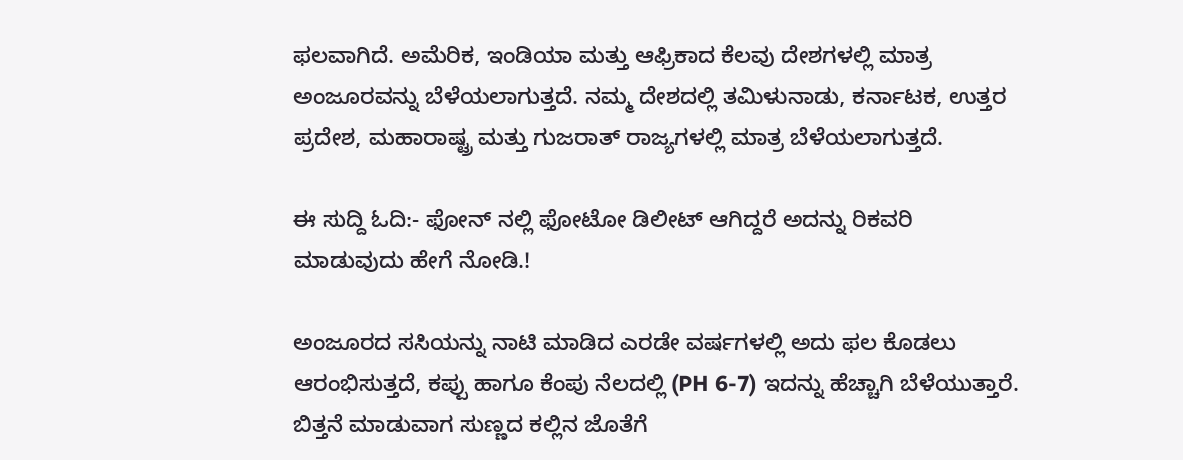ಫಲವಾಗಿದೆ. ಅಮೆರಿಕ, ಇಂಡಿಯಾ ಮತ್ತು ಆಫ್ರಿಕಾದ ಕೆಲವು ದೇಶಗಳಲ್ಲಿ ಮಾತ್ರ ಅಂಜೂರವನ್ನು ಬೆಳೆಯಲಾಗುತ್ತದೆ. ನಮ್ಮ ದೇಶದಲ್ಲಿ ತಮಿಳುನಾಡು, ಕರ್ನಾಟಕ, ಉತ್ತರ ಪ್ರದೇಶ, ಮಹಾರಾಷ್ಟ್ರ ಮತ್ತು ಗುಜರಾತ್ ರಾಜ್ಯಗಳಲ್ಲಿ ಮಾತ್ರ ಬೆಳೆಯಲಾಗುತ್ತದೆ.

ಈ ಸುದ್ದಿ ಓದಿ:- ಫೋನ್ ನಲ್ಲಿ ಫೋಟೋ ಡಿಲೀಟ್ ಆಗಿದ್ದರೆ ಅದನ್ನು ರಿಕವರಿ ಮಾಡುವುದು ಹೇಗೆ ನೋಡಿ.!

ಅಂಜೂರದ ಸಸಿಯನ್ನು ನಾಟಿ ಮಾಡಿದ ಎರಡೇ ವರ್ಷಗಳಲ್ಲಿ ಅದು ಫಲ ಕೊಡಲು ಆರಂಭಿಸುತ್ತದೆ, ಕಪ್ಪು ಹಾಗೂ ಕೆಂಪು ನೆಲದಲ್ಲಿ (PH 6-7) ಇದನ್ನು ಹೆಚ್ಚಾಗಿ ಬೆಳೆಯುತ್ತಾರೆ. ಬಿತ್ತನೆ ಮಾಡುವಾಗ ಸುಣ್ಣದ ಕಲ್ಲಿನ ಜೊತೆಗೆ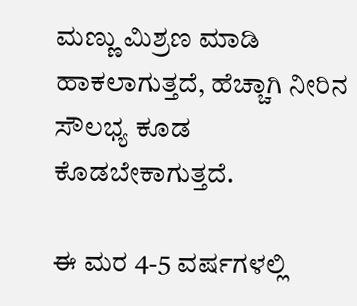ಮಣ್ಣು ಮಿಶ್ರಣ ಮಾಡಿ ಹಾಕಲಾಗುತ್ತದೆ, ಹೆಚ್ಚಾಗಿ ನೀರಿನ ಸೌಲಭ್ಯ ಕೂಡ ಕೊಡಬೇಕಾಗುತ್ತದೆ.

ಈ ಮರ 4-5 ವರ್ಷಗಳಲ್ಲಿ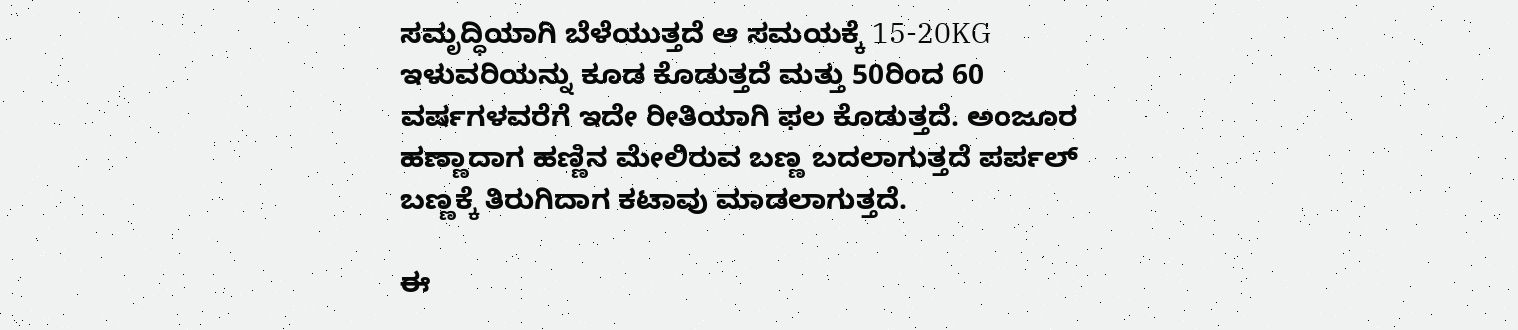ಸಮೃದ್ಧಿಯಾಗಿ ಬೆಳೆಯುತ್ತದೆ ಆ ಸಮಯಕ್ಕೆ 15-20KG ಇಳುವರಿಯನ್ನು ಕೂಡ ಕೊಡುತ್ತದೆ ಮತ್ತು 50ರಿಂದ 60 ವರ್ಷಗಳವರೆಗೆ ಇದೇ ರೀತಿಯಾಗಿ ಫಲ ಕೊಡುತ್ತದೆ. ಅಂಜೂರ ಹಣ್ಣಾದಾಗ ಹಣ್ಣಿನ ಮೇಲಿರುವ ಬಣ್ಣ ಬದಲಾಗುತ್ತದೆ ಪರ್ಪಲ್ ಬಣ್ಣಕ್ಕೆ ತಿರುಗಿದಾಗ ಕಟಾವು ಮಾಡಲಾಗುತ್ತದೆ.

ಈ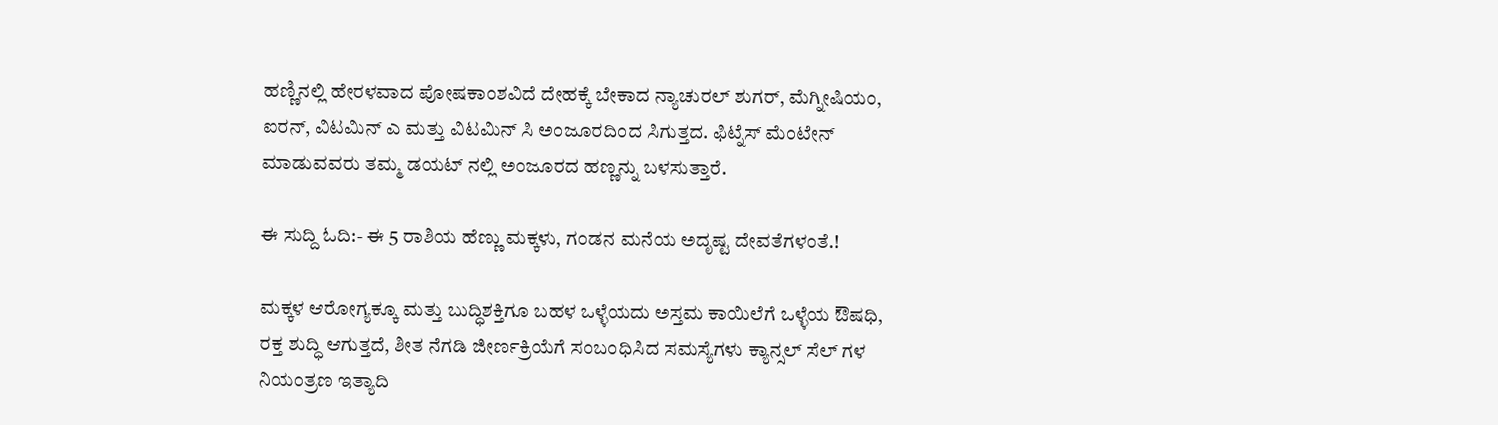ಹಣ್ಣಿನಲ್ಲಿ ಹೇರಳವಾದ ಪೋಷಕಾಂಶವಿದೆ ದೇಹಕ್ಕೆ ಬೇಕಾದ ನ್ಯಾಚುರಲ್ ಶುಗರ್, ಮೆಗ್ನೀಷಿಯಂ, ಐರನ್, ವಿಟಮಿನ್ ಎ ಮತ್ತು ವಿಟಮಿನ್ ಸಿ ಅಂಜೂರದಿಂದ ಸಿಗುತ್ತದ. ಫಿಟ್ನೆಸ್ ಮೆಂಟೇನ್ ಮಾಡುವವರು ತಮ್ಮ ಡಯಟ್ ನಲ್ಲಿ ಅಂಜೂರದ ಹಣ್ಣನ್ನು ಬಳಸುತ್ತಾರೆ.

ಈ ಸುದ್ದಿ ಓದಿ:- ಈ 5 ರಾಶಿಯ ಹೆಣ್ಣು ಮಕ್ಕಳು, ಗಂಡನ ಮನೆಯ ಅದೃಷ್ಟ ದೇವತೆಗಳಂತೆ.!

ಮಕ್ಕಳ ಆರೋಗ್ಯಕ್ಕೂ ಮತ್ತು ಬುದ್ಧಿಶಕ್ತಿಗೂ ಬಹಳ ಒಳ್ಳೆಯದು ಅಸ್ತಮ ಕಾಯಿಲೆಗೆ ಒಳ್ಳೆಯ ಔಷಧಿ, ರಕ್ತ ಶುದ್ಧಿ ಆಗುತ್ತದೆ, ಶೀತ ನೆಗಡಿ ಜೀರ್ಣಕ್ರಿಯೆಗೆ ಸಂಬಂಧಿಸಿದ ಸಮಸ್ಯೆಗಳು ಕ್ಯಾನ್ಸಲ್ ಸೆಲ್ ಗಳ ನಿಯಂತ್ರಣ ಇತ್ಯಾದಿ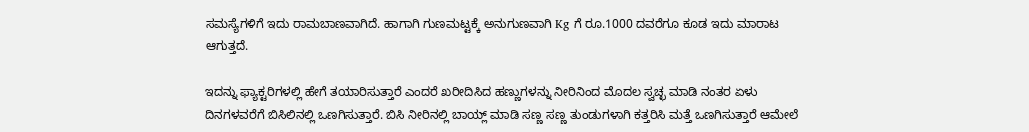ಸಮಸ್ಯೆಗಳಿಗೆ ಇದು ರಾಮಬಾಣವಾಗಿದೆ. ಹಾಗಾಗಿ ಗುಣಮಟ್ಟಕ್ಕೆ ಅನುಗುಣವಾಗಿ Kg ಗೆ ರೂ.1000 ದವರೆಗೂ ಕೂಡ ಇದು ಮಾರಾಟ ಆಗುತ್ತದೆ.

ಇದನ್ನು ಫ್ಯಾಕ್ಟರಿಗಳಲ್ಲಿ ಹೇಗೆ ತಯಾರಿಸುತ್ತಾರೆ ಎಂದರೆ ಖರೀದಿಸಿದ ಹಣ್ಣುಗಳನ್ನು ನೀರಿನಿಂದ ಮೊದಲ ಸ್ವಚ್ಛ ಮಾಡಿ ನಂತರ ಏಳು ದಿನಗಳವರೆಗೆ ಬಿಸಿಲಿನಲ್ಲಿ ಒಣಗಿಸುತ್ತಾರೆ. ಬಿಸಿ ನೀರಿನಲ್ಲಿ ಬಾಯ್ಲ್ ಮಾಡಿ ಸಣ್ಣ ಸಣ್ಣ ತುಂಡುಗಳಾಗಿ ಕತ್ತರಿಸಿ ಮತ್ತೆ ಒಣಗಿಸುತ್ತಾರೆ ಆಮೇಲೆ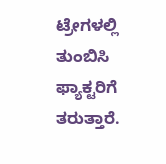ಟ್ರೇಗಳಲ್ಲಿ ತುಂಬಿಸಿ ಫ್ಯಾಕ್ಟರಿಗೆ ತರುತ್ತಾರೆ.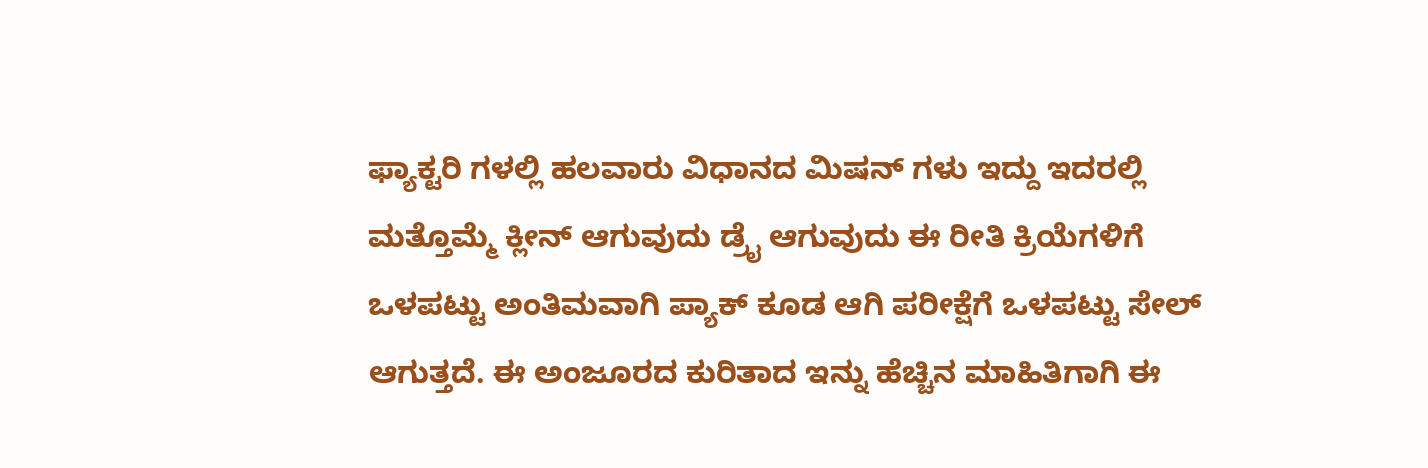ಫ್ಯಾಕ್ಟರಿ ಗಳಲ್ಲಿ ಹಲವಾರು ವಿಧಾನದ ಮಿಷನ್ ಗಳು ಇದ್ದು ಇದರಲ್ಲಿ ಮತ್ತೊಮ್ಮೆ ಕ್ಲೀನ್ ಆಗುವುದು ಡ್ರೈ ಆಗುವುದು ಈ ರೀತಿ ಕ್ರಿಯೆಗಳಿಗೆ ಒಳಪಟ್ಟು ಅಂತಿಮವಾಗಿ ಪ್ಯಾಕ್ ಕೂಡ ಆಗಿ ಪರೀಕ್ಷೆಗೆ ಒಳಪಟ್ಟು ಸೇಲ್ ಆಗುತ್ತದೆ. ಈ ಅಂಜೂರದ ಕುರಿತಾದ ಇನ್ನು ಹೆಚ್ಚಿನ ಮಾಹಿತಿಗಾಗಿ ಈ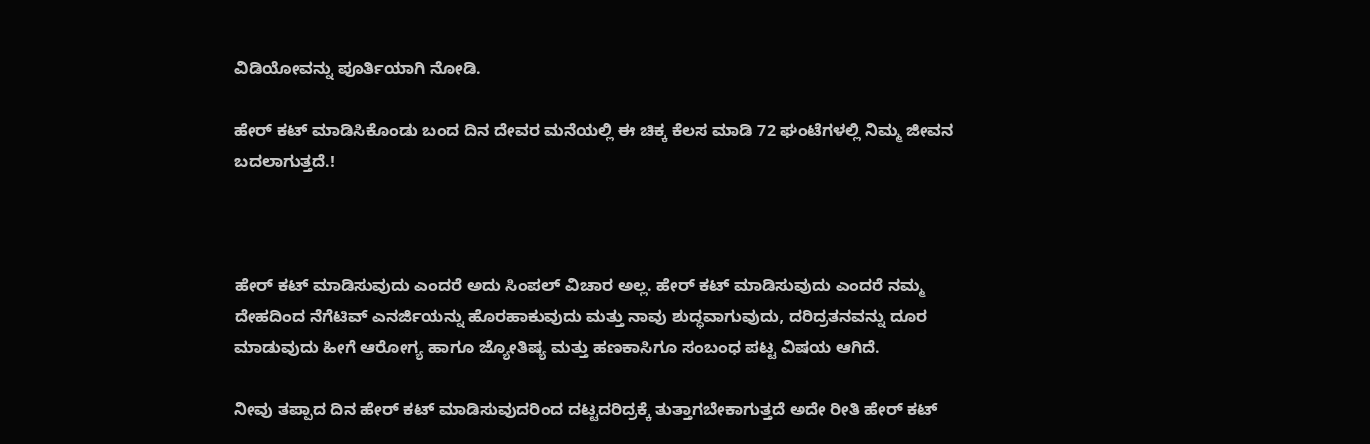ವಿಡಿಯೋವನ್ನು ಪೂರ್ತಿಯಾಗಿ ನೋಡಿ.

ಹೇರ್ ಕಟ್ ಮಾಡಿಸಿಕೊಂಡು ಬಂದ ದಿನ ದೇವರ ಮನೆಯಲ್ಲಿ ಈ ಚಿಕ್ಕ ಕೆಲಸ ಮಾಡಿ 72 ಘಂಟೆಗಳಲ್ಲಿ ನಿಮ್ಮ ಜೀವನ ಬದಲಾಗುತ್ತದೆ.!



ಹೇರ್ ಕಟ್ ಮಾಡಿಸುವುದು ಎಂದರೆ ಅದು ಸಿಂಪಲ್ ವಿಚಾರ ಅಲ್ಲ. ಹೇರ್ ಕಟ್ ಮಾಡಿಸುವುದು ಎಂದರೆ ನಮ್ಮ ದೇಹದಿಂದ ನೆಗೆಟಿವ್ ಎನರ್ಜಿಯನ್ನು ಹೊರಹಾಕುವುದು ಮತ್ತು ನಾವು ಶುದ್ಧವಾಗುವುದು, ದರಿದ್ರತನವನ್ನು ದೂರ ಮಾಡುವುದು ಹೀಗೆ ಆರೋಗ್ಯ ಹಾಗೂ ಜ್ಯೋತಿಷ್ಯ ಮತ್ತು ಹಣಕಾಸಿಗೂ ಸಂಬಂಧ ಪಟ್ಟ ವಿಷಯ ಆಗಿದೆ.

ನೀವು ತಪ್ಪಾದ ದಿನ ಹೇರ್ ಕಟ್ ಮಾಡಿಸುವುದರಿಂದ ದಟ್ಟದರಿದ್ರಕ್ಕೆ ತುತ್ತಾಗಬೇಕಾಗುತ್ತದೆ ಅದೇ ರೀತಿ ಹೇರ್ ಕಟ್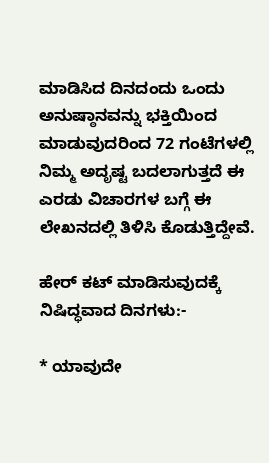ಮಾಡಿಸಿದ ದಿನದಂದು ಒಂದು ಅನುಷ್ಠಾನವನ್ನು ಭಕ್ತಿಯಿಂದ ಮಾಡುವುದರಿಂದ 72 ಗಂಟೆಗಳಲ್ಲಿ ನಿಮ್ಮ ಅದೃಷ್ಟ ಬದಲಾಗುತ್ತದೆ ಈ ಎರಡು ವಿಚಾರಗಳ ಬಗ್ಗೆ ಈ ಲೇಖನದಲ್ಲಿ ತಿಳಿಸಿ ಕೊಡುತ್ತಿದ್ದೇವೆ.

ಹೇರ್ ಕಟ್ ಮಾಡಿಸುವುದಕ್ಕೆ ನಿಷಿದ್ಧವಾದ ದಿನಗಳು:-

* ಯಾವುದೇ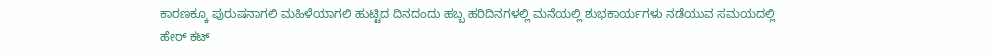ಕಾರಣಕ್ಕೂ ಪುರುಷನಾಗಲಿ ಮಹಿಳೆಯಾಗಲಿ ಹುಟ್ಟಿದ ದಿನದಂದು ಹಬ್ಬ ಹರಿದಿನಗಳಲ್ಲಿ ಮನೆಯಲ್ಲಿ ಶುಭಕಾರ್ಯಗಳು ನಡೆಯುವ ಸಮಯದಲ್ಲಿ ಹೇರ್ ಕಟ್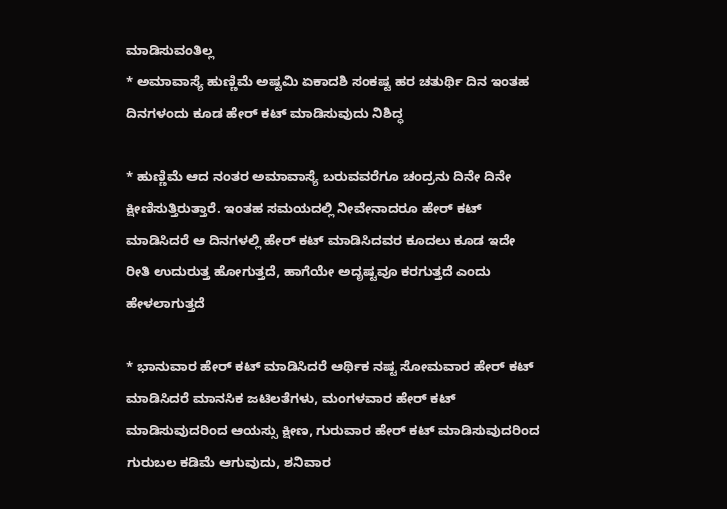ಮಾಡಿಸುವಂತಿಲ್ಲ
* ಅಮಾವಾಸ್ಯೆ ಹುಣ್ಣಿಮೆ ಅಷ್ಟಮಿ ಏಕಾದಶಿ ಸಂಕಷ್ಟ ಹರ ಚತುರ್ಥಿ ದಿನ ಇಂತಹ ದಿನಗಳಂದು ಕೂಡ ಹೇರ್ ಕಟ್ ಮಾಡಿಸುವುದು ನಿಶಿದ್ಧ

* ಹುಣ್ಣಿಮೆ ಆದ ನಂತರ ಅಮಾವಾಸ್ಯೆ ಬರುವವರೆಗೂ ಚಂದ್ರನು ದಿನೇ ದಿನೇ ಕ್ಷೀಣಿಸುತ್ತಿರುತ್ತಾರೆ. ಇಂತಹ ಸಮಯದಲ್ಲಿ ನೀವೇನಾದರೂ ಹೇರ್ ಕಟ್ ಮಾಡಿಸಿದರೆ ಆ ದಿನಗಳಲ್ಲಿ ಹೇರ್ ಕಟ್ ಮಾಡಿಸಿದವರ ಕೂದಲು ಕೂಡ ಇದೇ ರೀತಿ ಉದುರುತ್ತ ಹೋಗುತ್ತದೆ, ಹಾಗೆಯೇ ಅದೃಷ್ಟವೂ ಕರಗುತ್ತದೆ ಎಂದು ಹೇಳಲಾಗುತ್ತದೆ

* ಭಾನುವಾರ ಹೇರ್ ಕಟ್ ಮಾಡಿಸಿದರೆ ಆರ್ಥಿಕ ನಷ್ಟ ಸೋಮವಾರ ಹೇರ್ ಕಟ್ ಮಾಡಿಸಿದರೆ ಮಾನಸಿಕ ಜಟಿಲತೆಗಳು, ಮಂಗಳವಾರ ಹೇರ್ ಕಟ್ ಮಾಡಿಸುವುದರಿಂದ ಆಯಸ್ಸು ಕ್ಷೀಣ, ಗುರುವಾರ ಹೇರ್ ಕಟ್ ಮಾಡಿಸುವುದರಿಂದ ಗುರುಬಲ ಕಡಿಮೆ ಆಗುವುದು, ಶನಿವಾರ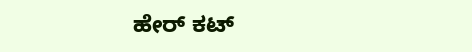ಹೇರ್ ಕಟ್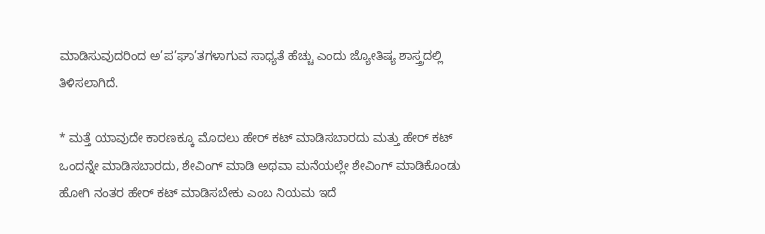ಮಾಡಿಸುವುದರಿಂದ ಅ’ಪ’ಘಾ’ತಗಳಾಗುವ ಸಾಧ್ಯತೆ ಹೆಚ್ಚು ಎಂದು ಜ್ಯೋತಿಷ್ಯ ಶಾಸ್ತ್ರದಲ್ಲಿ ತಿಳಿಸಲಾಗಿದೆ.

* ಮತ್ತೆ ಯಾವುದೇ ಕಾರಣಕ್ಕೂ ಮೊದಲು ಹೇರ್ ಕಟ್ ಮಾಡಿಸಬಾರದು ಮತ್ತು ಹೇರ್ ಕಟ್ ಒಂದನ್ನೇ ಮಾಡಿಸಬಾರದು, ಶೇವಿಂಗ್ ಮಾಡಿ ಅಥವಾ ಮನೆಯಲ್ಲೇ ಶೇವಿಂಗ್ ಮಾಡಿಕೊಂಡು ಹೋಗಿ ನಂತರ ಹೇರ್ ಕಟ್ ಮಾಡಿಸಬೇಕು ಎಂಬ ನಿಯಮ ಇದೆ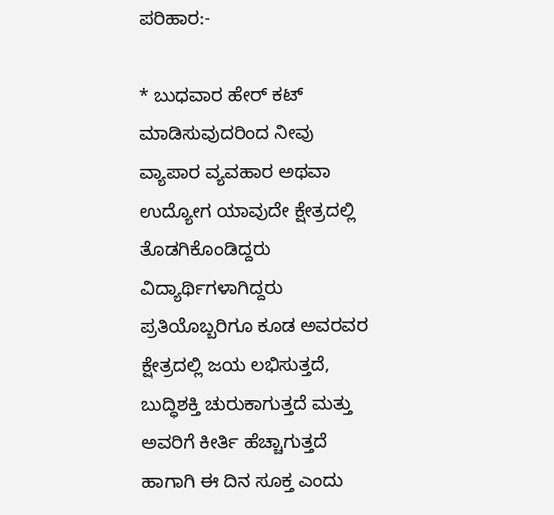ಪರಿಹಾರ:-

* ಬುಧವಾರ ಹೇರ್ ಕಟ್ ಮಾಡಿಸುವುದರಿಂದ ನೀವು ವ್ಯಾಪಾರ ವ್ಯವಹಾರ ಅಥವಾ ಉದ್ಯೋಗ ಯಾವುದೇ ಕ್ಷೇತ್ರದಲ್ಲಿ ತೊಡಗಿಕೊಂಡಿದ್ದರು ವಿದ್ಯಾರ್ಥಿಗಳಾಗಿದ್ದರು ಪ್ರತಿಯೊಬ್ಬರಿಗೂ ಕೂಡ ಅವರವರ ಕ್ಷೇತ್ರದಲ್ಲಿ ಜಯ ಲಭಿಸುತ್ತದೆ, ಬುದ್ಧಿಶಕ್ತಿ ಚುರುಕಾಗುತ್ತದೆ ಮತ್ತು ಅವರಿಗೆ ಕೀರ್ತಿ ಹೆಚ್ಚಾಗುತ್ತದೆ ಹಾಗಾಗಿ ಈ ದಿನ ಸೂಕ್ತ ಎಂದು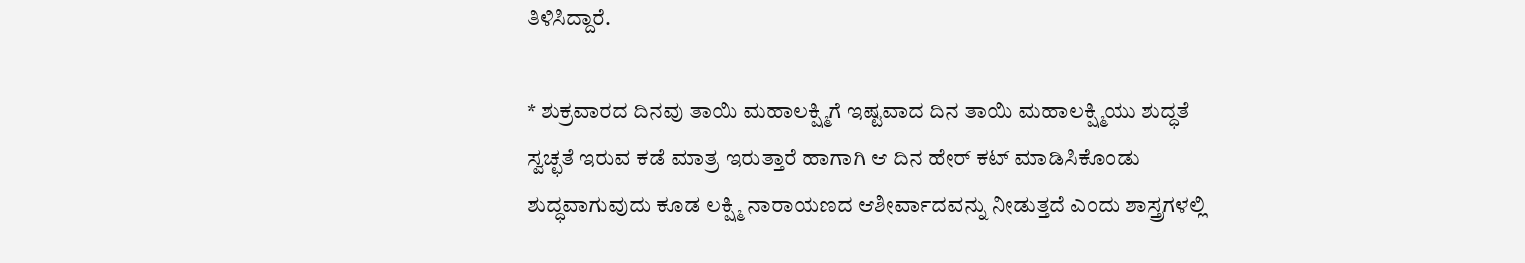ತಿಳಿಸಿದ್ದಾರೆ.

* ಶುಕ್ರವಾರದ ದಿನವು ತಾಯಿ ಮಹಾಲಕ್ಷ್ಮಿಗೆ ಇಷ್ಟವಾದ ದಿನ ತಾಯಿ ಮಹಾಲಕ್ಷ್ಮಿಯು ಶುದ್ಧತೆ ಸ್ವಚ್ಛತೆ ಇರುವ ಕಡೆ ಮಾತ್ರ ಇರುತ್ತಾರೆ ಹಾಗಾಗಿ ಆ ದಿನ ಹೇರ್ ಕಟ್ ಮಾಡಿಸಿಕೊಂಡು ಶುದ್ಧವಾಗುವುದು ಕೂಡ ಲಕ್ಷ್ಮಿ ನಾರಾಯಣದ ಆಶೀರ್ವಾದವನ್ನು ನೀಡುತ್ತದೆ ಎಂದು ಶಾಸ್ತ್ರಗಳಲ್ಲಿ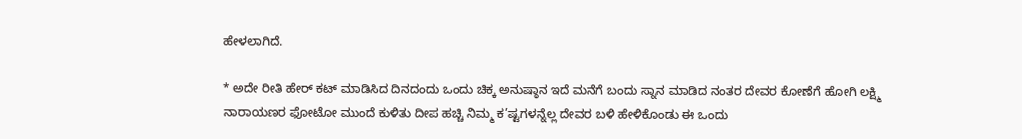ಹೇಳಲಾಗಿದೆ.

* ಅದೇ ರೀತಿ ಹೇರ್ ಕಟ್ ಮಾಡಿಸಿದ ದಿನದಂದು ಒಂದು ಚಿಕ್ಕ ಅನುಷ್ಠಾನ ಇದೆ ಮನೆಗೆ ಬಂದು ಸ್ನಾನ ಮಾಡಿದ ನಂತರ ದೇವರ ಕೋಣೆಗೆ ಹೋಗಿ ಲಕ್ಷ್ಮಿ ನಾರಾಯಣರ ಫೋಟೋ ಮುಂದೆ ಕುಳಿತು ದೀಪ ಹಚ್ಚಿ ನಿಮ್ಮ ಕ’ಷ್ಟಗಳನ್ನೆಲ್ಲ ದೇವರ ಬಳಿ ಹೇಳಿಕೊಂಡು ಈ ಒಂದು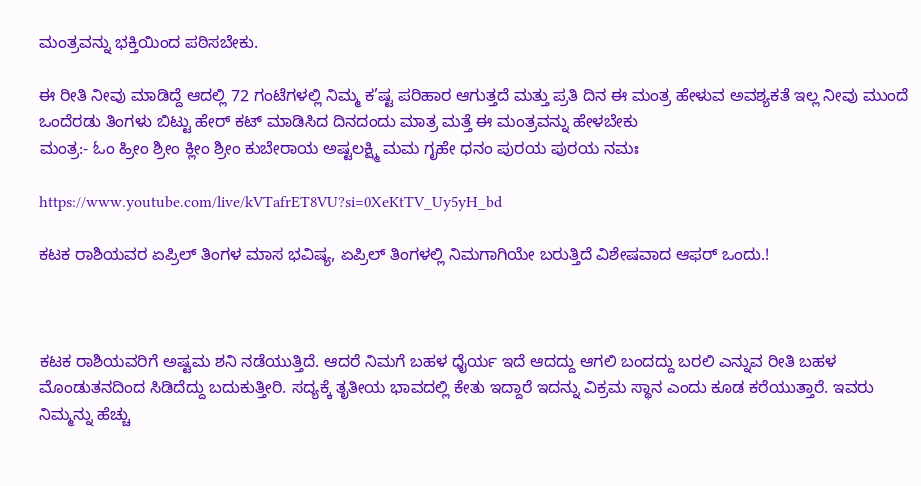ಮಂತ್ರವನ್ನು ಭಕ್ತಿಯಿಂದ ಪಠಿಸಬೇಕು.

ಈ ರೀತಿ ನೀವು ಮಾಡಿದ್ದೆ ಆದಲ್ಲಿ 72 ಗಂಟೆಗಳಲ್ಲಿ ನಿಮ್ಮ ಕ’ಷ್ಟ ಪರಿಹಾರ ಆಗುತ್ತದೆ ಮತ್ತು ಪ್ರತಿ ದಿನ ಈ ಮಂತ್ರ ಹೇಳುವ ಅವಶ್ಯಕತೆ ಇಲ್ಲ ನೀವು ಮುಂದೆ ಒಂದೆರಡು ತಿಂಗಳು ಬಿಟ್ಟು ಹೇರ್ ಕಟ್ ಮಾಡಿಸಿದ ದಿನದಂದು ಮಾತ್ರ ಮತ್ತೆ ಈ ಮಂತ್ರವನ್ನು ಹೇಳಬೇಕು
ಮಂತ್ರ:- ಓಂ ಹ್ರೀಂ ಶ್ರೀಂ ಕ್ಲೀಂ ಶ್ರೀಂ ಕುಬೇರಾಯ ಅಷ್ಟಲಕ್ಷ್ಮಿ ಮಮ ಗೃಹೇ ಧನಂ ಪುರಯ ಪುರಯ ನಮಃ

https://www.youtube.com/live/kVTafrET8VU?si=0XeKtTV_Uy5yH_bd

ಕಟಕ ರಾಶಿಯವರ ಏಪ್ರಿಲ್ ತಿಂಗಳ ಮಾಸ ಭವಿಷ್ಯ, ಏಪ್ರಿಲ್ ತಿಂಗಳಲ್ಲಿ ನಿಮಗಾಗಿಯೇ ಬರುತ್ತಿದೆ ವಿಶೇಷವಾದ ಆಫರ್ ಒಂದು.!



ಕಟಕ ರಾಶಿಯವರಿಗೆ ಅಷ್ಟಮ ಶನಿ ನಡೆಯುತ್ತಿದೆ. ಆದರೆ ನಿಮಗೆ ಬಹಳ ಧೈರ್ಯ ಇದೆ ಆದದ್ದು ಆಗಲಿ ಬಂದದ್ದು ಬರಲಿ ಎನ್ನುವ ರೀತಿ ಬಹಳ ಮೊಂಡುತನದಿಂದ ಸಿಡಿದೆದ್ದು ಬದುಕುತ್ತೀರಿ. ಸದ್ಯಕ್ಕೆ ತೃತೀಯ ಭಾವದಲ್ಲಿ ಕೇತು ಇದ್ದಾರೆ ಇದನ್ನು ವಿಕ್ರಮ ಸ್ಥಾನ ಎಂದು ಕೂಡ ಕರೆಯುತ್ತಾರೆ. ಇವರು ನಿಮ್ಮನ್ನು ಹೆಚ್ಚು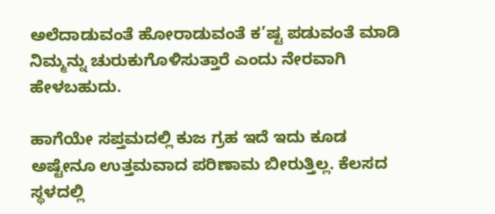ಅಲೆದಾಡುವಂತೆ ಹೋರಾಡುವಂತೆ ಕ’ಷ್ಟ ಪಡುವಂತೆ ಮಾಡಿ ನಿಮ್ಮನ್ನು ಚುರುಕುಗೊಳಿಸುತ್ತಾರೆ ಎಂದು ನೇರವಾಗಿ ಹೇಳಬಹುದು.

ಹಾಗೆಯೇ ಸಪ್ತಮದಲ್ಲಿ ಕುಜ ಗ್ರಹ ಇದೆ ಇದು ಕೂಡ ಅಷ್ಟೇನೂ ಉತ್ತಮವಾದ ಪರಿಣಾಮ ಬೀರುತ್ತಿಲ್ಲ. ಕೆಲಸದ ಸ್ಥಳದಲ್ಲಿ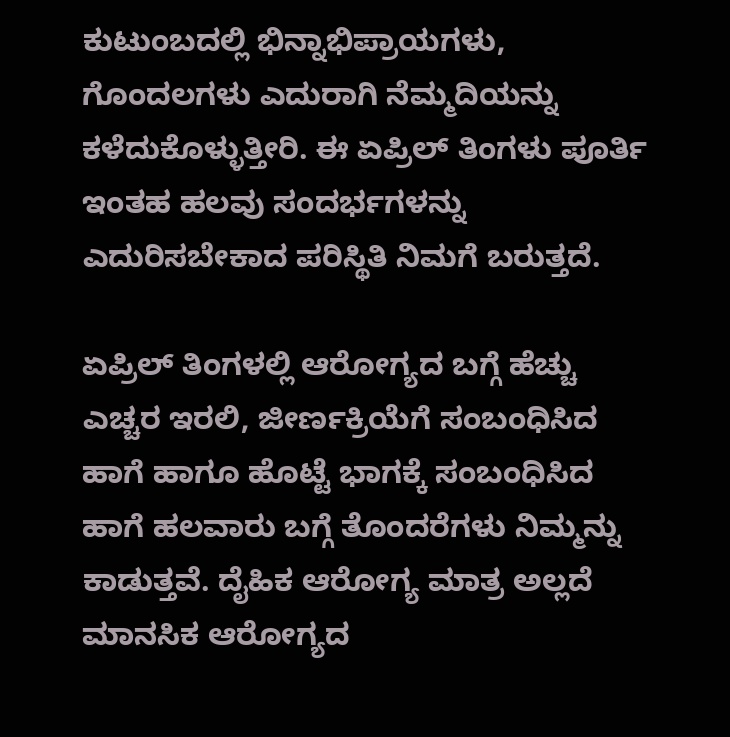ಕುಟುಂಬದಲ್ಲಿ ಭಿನ್ನಾಭಿಪ್ರಾಯಗಳು, ಗೊಂದಲಗಳು ಎದುರಾಗಿ ನೆಮ್ಮದಿಯನ್ನು ಕಳೆದುಕೊಳ್ಳುತ್ತೀರಿ. ಈ ಏಪ್ರಿಲ್ ತಿಂಗಳು ಪೂರ್ತಿ ಇಂತಹ ಹಲವು ಸಂದರ್ಭಗಳನ್ನು ಎದುರಿಸಬೇಕಾದ ಪರಿಸ್ಥಿತಿ ನಿಮಗೆ ಬರುತ್ತದೆ.

ಏಪ್ರಿಲ್ ತಿಂಗಳಲ್ಲಿ ಆರೋಗ್ಯದ ಬಗ್ಗೆ ಹೆಚ್ಚು ಎಚ್ಚರ ಇರಲಿ, ಜೀರ್ಣಕ್ರಿಯೆಗೆ ಸಂಬಂಧಿಸಿದ ಹಾಗೆ ಹಾಗೂ ಹೊಟ್ಟೆ ಭಾಗಕ್ಕೆ ಸಂಬಂಧಿಸಿದ ಹಾಗೆ ಹಲವಾರು ಬಗ್ಗೆ ತೊಂದರೆಗಳು ನಿಮ್ಮನ್ನು ಕಾಡುತ್ತವೆ. ದೈಹಿಕ ಆರೋಗ್ಯ ಮಾತ್ರ ಅಲ್ಲದೆ ಮಾನಸಿಕ ಆರೋಗ್ಯದ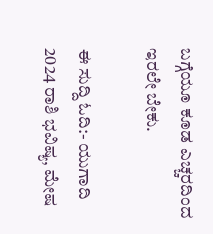ಬಗ್ಗೆಯೂ ಕೂಡ ಎಚ್ಚರದಿಂದ ಇರಲೇ ಬೇಕು.

ಈ ಸುದ್ದಿ ಓದಿ:- ಯುಗಾದಿ 2024 ರಾಶಿ ಭವಿಷ್ಯ, ಮೇಷ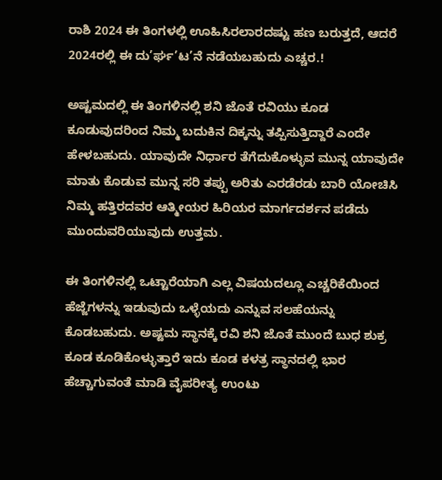ರಾಶಿ 2024 ಈ ತಿಂಗಳಲ್ಲಿ ಊಹಿಸಿರಲಾರದಷ್ಟು ಹಣ ಬರುತ್ತದೆ, ಆದರೆ 2024ರಲ್ಲಿ ಈ ದು’ರ್ಘ’ಟ’ನೆ ನಡೆಯಬಹುದು ಎಚ್ಚರ.!

ಅಷ್ಟಮದಲ್ಲಿ ಈ ತಿಂಗಳಿನಲ್ಲಿ ಶನಿ ಜೊತೆ ರವಿಯು ಕೂಡ ಕೂಡುವುದರಿಂದ ನಿಮ್ಮ ಬದುಕಿನ ದಿಕ್ಕನ್ನು ತಪ್ಪಿಸುತ್ತಿದ್ದಾರೆ ಎಂದೇ ಹೇಳಬಹುದು. ಯಾವುದೇ ನಿರ್ಧಾರ ತೆಗೆದುಕೊಳ್ಳುವ ಮುನ್ನ ಯಾವುದೇ ಮಾತು ಕೊಡುವ ಮುನ್ನ ಸರಿ ತಪ್ಪು ಅರಿತು ಎರಡೆರಡು ಬಾರಿ ಯೋಚಿಸಿ ನಿಮ್ಮ ಹತ್ತಿರದವರ ಆತ್ಮೀಯರ ಹಿರಿಯರ ಮಾರ್ಗದರ್ಶನ ಪಡೆದು ಮುಂದುವರಿಯುವುದು ಉತ್ತಮ.

ಈ ತಿಂಗಳಿನಲ್ಲಿ ಒಟ್ಟಾರೆಯಾಗಿ ಎಲ್ಲ ವಿಷಯದಲ್ಲೂ ಎಚ್ಚರಿಕೆಯಿಂದ ಹೆಜ್ಜೆಗಳನ್ನು ಇಡುವುದು ಒಳ್ಳೆಯದು ಎನ್ನುವ ಸಲಹೆಯನ್ನು ಕೊಡಬಹುದು. ಅಷ್ಟಮ ಸ್ಥಾನಕ್ಕೆ ರವಿ ಶನಿ ಜೊತೆ ಮುಂದೆ ಬುಧ ಶುಕ್ರ ಕೂಡ ಕೂಡಿಕೊಳ್ಳುತ್ತಾರೆ ಇದು ಕೂಡ ಕಳತ್ರ ಸ್ಥಾನದಲ್ಲಿ ಭಾರ ಹೆಚ್ಚಾಗುವಂತೆ ಮಾಡಿ ವೈಪರೀತ್ಯ ಉಂಟು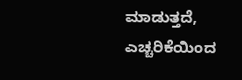ಮಾಡುತ್ತದೆ, ಎಚ್ಚರಿಕೆಯಿಂದ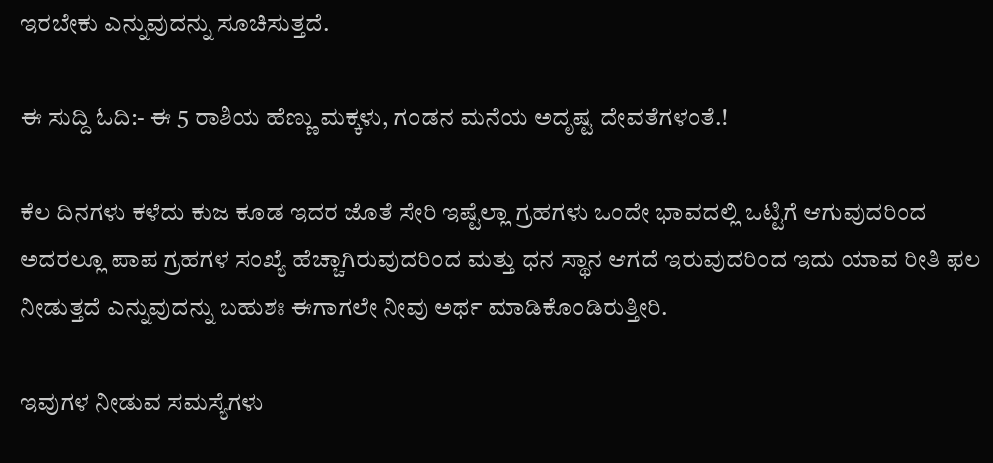ಇರಬೇಕು ಎನ್ನುವುದನ್ನು ಸೂಚಿಸುತ್ತದೆ.

ಈ ಸುದ್ದಿ ಓದಿ:- ಈ 5 ರಾಶಿಯ ಹೆಣ್ಣು ಮಕ್ಕಳು, ಗಂಡನ ಮನೆಯ ಅದೃಷ್ಟ ದೇವತೆಗಳಂತೆ.!

ಕೆಲ ದಿನಗಳು ಕಳೆದು ಕುಜ ಕೂಡ ಇದರ ಜೊತೆ ಸೇರಿ ಇಷ್ಟೆಲ್ಲಾ ಗ್ರಹಗಳು ಒಂದೇ ಭಾವದಲ್ಲಿ ಒಟ್ಟಿಗೆ ಆಗುವುದರಿಂದ ಅದರಲ್ಲೂ ಪಾಪ ಗ್ರಹಗಳ ಸಂಖ್ಯೆ ಹೆಚ್ಚಾಗಿರುವುದರಿಂದ ಮತ್ತು ಧನ ಸ್ಥಾನ ಆಗದೆ ಇರುವುದರಿಂದ ಇದು ಯಾವ ರೀತಿ ಫಲ ನೀಡುತ್ತದೆ ಎನ್ನುವುದನ್ನು ಬಹುಶಃ ಈಗಾಗಲೇ ನೀವು ಅರ್ಥ ಮಾಡಿಕೊಂಡಿರುತ್ತೀರಿ.

ಇವುಗಳ ನೀಡುವ ಸಮಸ್ಯೆಗಳು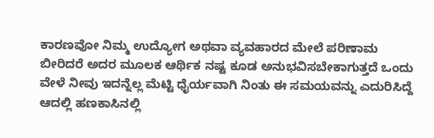ಕಾರಣವೋ ನಿಮ್ಮ ಉದ್ಯೋಗ ಅಥವಾ ವ್ಯವಹಾರದ ಮೇಲೆ ಪರಿಣಾಮ ಬೀರಿದರೆ ಅದರ ಮೂಲಕ ಆರ್ಥಿಕ ನಷ್ಟ ಕೂಡ ಅನುಭವಿಸಬೇಕಾಗುತ್ತದೆ ಒಂದು ವೇಳೆ ನೀವು ಇದನ್ನೆಲ್ಲ ಮೆಟ್ಟಿ ಧೈರ್ಯವಾಗಿ ನಿಂತು ಈ ಸಮಯವನ್ನು ಎದುರಿಸಿದ್ದೆ ಆದಲ್ಲಿ ಹಣಕಾಸಿನಲ್ಲಿ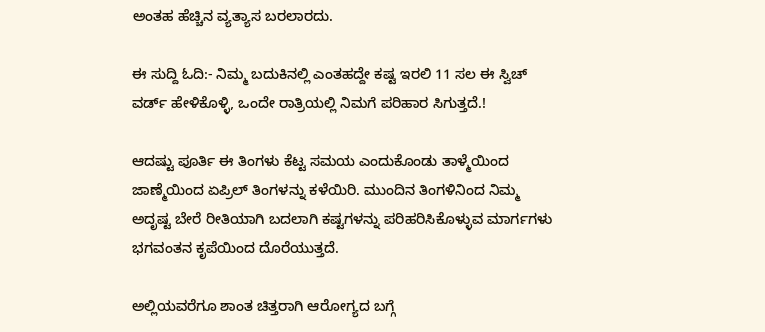ಅಂತಹ ಹೆಚ್ಚಿನ ವ್ಯತ್ಯಾಸ ಬರಲಾರದು.

ಈ ಸುದ್ದಿ ಓದಿ:- ನಿಮ್ಮ ಬದುಕಿನಲ್ಲಿ ಎಂತಹದ್ದೇ ಕಷ್ಟ ಇರಲಿ 11 ಸಲ ಈ ಸ್ವಿಚ್ ವರ್ಡ್ ಹೇಳಿಕೊಳ್ಳಿ, ಒಂದೇ ರಾತ್ರಿಯಲ್ಲಿ ನಿಮಗೆ ಪರಿಹಾರ ಸಿಗುತ್ತದೆ.!

ಆದಷ್ಟು ಪೂರ್ತಿ ಈ ತಿಂಗಳು ಕೆಟ್ಟ ಸಮಯ ಎಂದುಕೊಂಡು ತಾಳ್ಮೆಯಿಂದ ಜಾಣ್ಮೆಯಿಂದ ಏಪ್ರಿಲ್ ತಿಂಗಳನ್ನು ಕಳೆಯಿರಿ. ಮುಂದಿನ ತಿಂಗಳಿನಿಂದ ನಿಮ್ಮ ಅದೃಷ್ಟ ಬೇರೆ ರೀತಿಯಾಗಿ ಬದಲಾಗಿ ಕಷ್ಟಗಳನ್ನು ಪರಿಹರಿಸಿಕೊಳ್ಳುವ ಮಾರ್ಗಗಳು ಭಗವಂತನ ಕೃಪೆಯಿಂದ ದೊರೆಯುತ್ತದೆ.

ಅಲ್ಲಿಯವರೆಗೂ ಶಾಂತ ಚಿತ್ತರಾಗಿ ಆರೋಗ್ಯದ ಬಗ್ಗೆ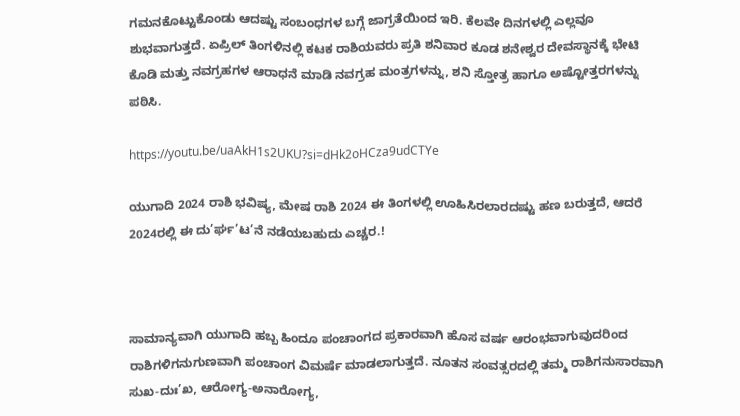ಗಮನಕೊಟ್ಟುಕೊಂಡು ಆದಷ್ಟು ಸಂಬಂಧಗಳ ಬಗ್ಗೆ ಜಾಗ್ರತೆಯಿಂದ ಇರಿ. ಕೆಲವೇ ದಿನಗಳಲ್ಲಿ ಎಲ್ಲವೂ ಶುಭವಾಗುತ್ತದೆ. ಏಪ್ರಿಲ್ ತಿಂಗಳಿನಲ್ಲಿ ಕಟಕ ರಾಶಿಯವರು ಪ್ರತಿ ಶನಿವಾರ ಕೂಡ ಶನೇಶ್ವರ ದೇವಸ್ಥಾನಕ್ಕೆ ಭೇಟಿ ಕೊಡಿ ಮತ್ತು ನವಗ್ರಹಗಳ ಆರಾಧನೆ ಮಾಡಿ ನವಗ್ರಹ ಮಂತ್ರಗಳನ್ನು, ಶನಿ ಸ್ತೋತ್ರ ಹಾಗೂ ಅಷ್ಟೋತ್ತರಗಳನ್ನು ಪಠಿಸಿ.

https://youtu.be/uaAkH1s2UKU?si=dHk2oHCza9udCTYe

ಯುಗಾದಿ 2024 ರಾಶಿ ಭವಿಷ್ಯ, ಮೇಷ ರಾಶಿ 2024 ಈ ತಿಂಗಳಲ್ಲಿ ಊಹಿಸಿರಲಾರದಷ್ಟು ಹಣ ಬರುತ್ತದೆ, ಆದರೆ 2024ರಲ್ಲಿ ಈ ದು’ರ್ಘ’ಟ’ನೆ ನಡೆಯಬಹುದು ಎಚ್ಚರ.!



ಸಾಮಾನ್ಯವಾಗಿ ಯುಗಾದಿ ಹಬ್ಬ ಹಿಂದೂ ಪಂಚಾಂಗದ ಪ್ರಕಾರವಾಗಿ ಹೊಸ ವರ್ಷ ಆರಂಭವಾಗುವುದರಿಂದ ರಾಶಿಗಳಿಗನುಗುಣವಾಗಿ ಪಂಚಾಂಗ ವಿಮರ್ಷೆ ಮಾಡಲಾಗುತ್ತದೆ. ನೂತನ ಸಂವತ್ಸರದಲ್ಲಿ ತಮ್ಮ ರಾಶಿಗನುಸಾರವಾಗಿ ಸುಖ-ದುಃ’ಖ, ಆರೋಗ್ಯ-ಅನಾರೋಗ್ಯ,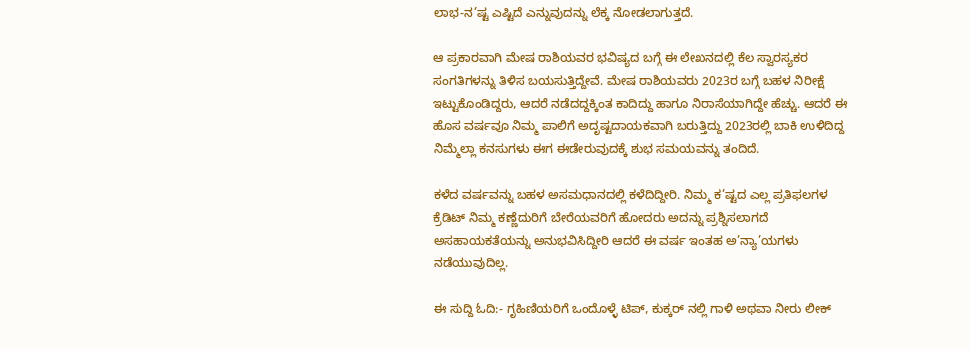ಲಾಭ-ನ’ಷ್ಟ ಎಷ್ಟಿದೆ ಎನ್ನುವುದನ್ನು ಲೆಕ್ಕ ನೋಡಲಾಗುತ್ತದೆ.

ಆ ಪ್ರಕಾರವಾಗಿ ಮೇಷ ರಾಶಿಯವರ ಭವಿಷ್ಯದ ಬಗ್ಗೆ ಈ ಲೇಖನದಲ್ಲಿ ಕೆಲ ಸ್ವಾರಸ್ಯಕರ ಸಂಗತಿಗಳನ್ನು ತಿಳಿಸ ಬಯಸುತ್ತಿದ್ದೇವೆ. ಮೇಷ ರಾಶಿಯವರು 2023ರ ಬಗ್ಗೆ ಬಹಳ ನಿರೀಕ್ಷೆ ಇಟ್ಟುಕೊಂಡಿದ್ದರು, ಆದರೆ ನಡೆದದ್ದಕ್ಕಿಂತ ಕಾದಿದ್ದು ಹಾಗೂ ನಿರಾಸೆಯಾಗಿದ್ದೇ ಹೆಚ್ಚು. ಆದರೆ ಈ ಹೊಸ ವರ್ಷವೂ ನಿಮ್ಮ ಪಾಲಿಗೆ ಅದೃಷ್ಟದಾಯಕವಾಗಿ ಬರುತ್ತಿದ್ದು 2023ರಲ್ಲಿ ಬಾಕಿ ಉಳಿದಿದ್ದ ನಿಮ್ಮೆಲ್ಲಾ ಕನಸುಗಳು ಈಗ ಈಡೇರುವುದಕ್ಕೆ ಶುಭ ಸಮಯವನ್ನು ತಂದಿದೆ.

ಕಳೆದ ವರ್ಷವನ್ನು ಬಹಳ ಅಸಮಧಾನದಲ್ಲಿ ಕಳೆದಿದ್ದೀರಿ. ನಿಮ್ಮ ಕ’ಷ್ಟದ ಎಲ್ಲ ಪ್ರತಿಫಲಗಳ ಕ್ರೆಡಿಟ್ ನಿಮ್ಮ ಕಣ್ಣೆದುರಿಗೆ ಬೇರೆಯವರಿಗೆ ಹೋದರು ಅದನ್ನು ಪ್ರಶ್ನಿಸಲಾಗದೆ ಅಸಹಾಯಕತೆಯನ್ನು ಅನುಭವಿಸಿದ್ದೀರಿ ಆದರೆ ಈ ವರ್ಷ ಇಂತಹ ಅ’ನ್ಯಾ’ಯಗಳು ನಡೆಯುವುದಿಲ್ಲ.

ಈ ಸುದ್ದಿ ಓದಿ:- ಗೃಹಿಣಿಯರಿಗೆ ಒಂದೊಳ್ಳೆ ಟಿಪ್, ಕುಕ್ಕರ್ ನಲ್ಲಿ ಗಾಳಿ ಅಥವಾ ನೀರು ಲೀಕ್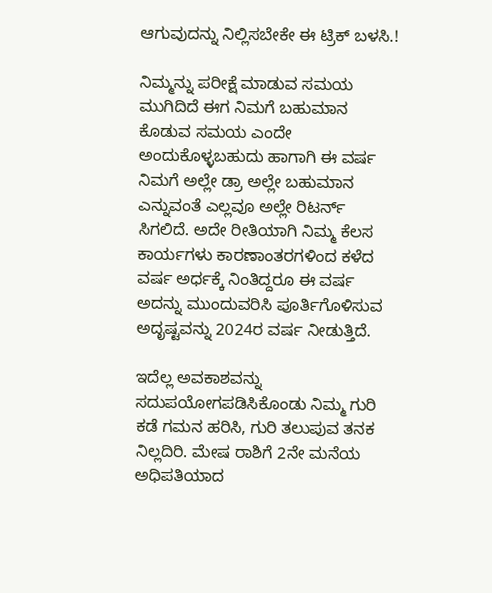ಆಗುವುದನ್ನು ನಿಲ್ಲಿಸಬೇಕೇ ಈ ಟ್ರಿಕ್ ಬಳಸಿ.!

ನಿಮ್ಮನ್ನು ಪರೀಕ್ಷೆ ಮಾಡುವ ಸಮಯ ಮುಗಿದಿದೆ ಈಗ ನಿಮಗೆ ಬಹುಮಾನ ಕೊಡುವ ಸಮಯ ಎಂದೇ ಅಂದುಕೊಳ್ಳಬಹುದು ಹಾಗಾಗಿ ಈ ವರ್ಷ ನಿಮಗೆ ಅಲ್ಲೇ ಡ್ರಾ ಅಲ್ಲೇ ಬಹುಮಾನ ಎನ್ನುವಂತೆ ಎಲ್ಲವೂ ಅಲ್ಲೇ ರಿಟರ್ನ್ ಸಿಗಲಿದೆ. ಅದೇ ರೀತಿಯಾಗಿ ನಿಮ್ಮ ಕೆಲಸ ಕಾರ್ಯಗಳು ಕಾರಣಾಂತರಗಳಿಂದ ಕಳೆದ ವರ್ಷ ಅರ್ಧಕ್ಕೆ ನಿಂತಿದ್ದರೂ ಈ ವರ್ಷ ಅದನ್ನು ಮುಂದುವರಿಸಿ ಪೂರ್ತಿಗೊಳಿಸುವ ಅದೃಷ್ಟವನ್ನು 2024ರ ವರ್ಷ ನೀಡುತ್ತಿದೆ.

ಇದೆಲ್ಲ ಅವಕಾಶವನ್ನು ಸದುಪಯೋಗಪಡಿಸಿಕೊಂಡು ನಿಮ್ಮ ಗುರಿ ಕಡೆ ಗಮನ ಹರಿಸಿ, ಗುರಿ ತಲುಪುವ ತನಕ ನಿಲ್ಲದಿರಿ. ಮೇಷ ರಾಶಿಗೆ 2ನೇ ಮನೆಯ ಅಧಿಪತಿಯಾದ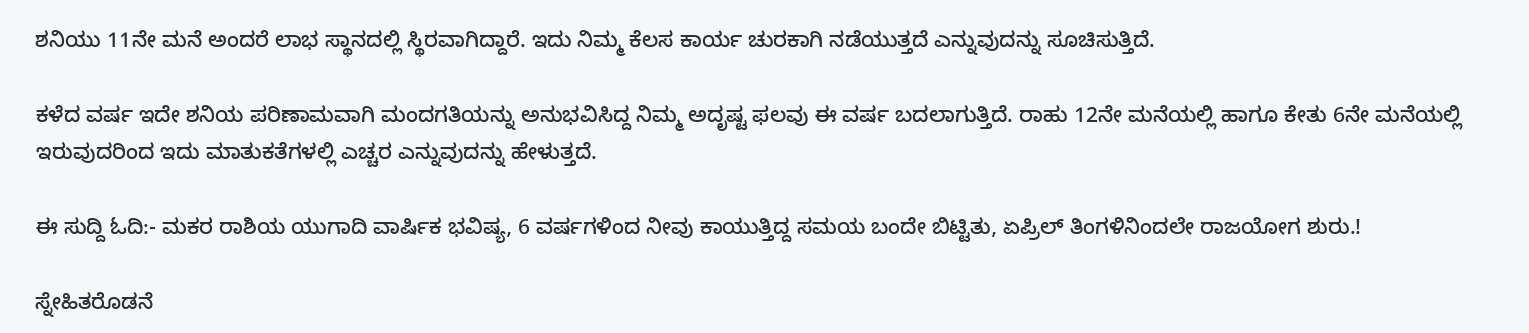ಶನಿಯು 11ನೇ ಮನೆ ಅಂದರೆ ಲಾಭ ಸ್ಥಾನದಲ್ಲಿ ಸ್ಥಿರವಾಗಿದ್ದಾರೆ. ಇದು ನಿಮ್ಮ ಕೆಲಸ ಕಾರ್ಯ ಚುರಕಾಗಿ ನಡೆಯುತ್ತದೆ ಎನ್ನುವುದನ್ನು ಸೂಚಿಸುತ್ತಿದೆ.

ಕಳೆದ ವರ್ಷ ಇದೇ ಶನಿಯ ಪರಿಣಾಮವಾಗಿ ಮಂದಗತಿಯನ್ನು ಅನುಭವಿಸಿದ್ದ ನಿಮ್ಮ ಅದೃಷ್ಟ ಫಲವು ಈ ವರ್ಷ ಬದಲಾಗುತ್ತಿದೆ. ರಾಹು 12ನೇ ಮನೆಯಲ್ಲಿ ಹಾಗೂ ಕೇತು 6ನೇ ಮನೆಯಲ್ಲಿ ಇರುವುದರಿಂದ ಇದು ಮಾತುಕತೆಗಳಲ್ಲಿ ಎಚ್ಚರ ಎನ್ನುವುದನ್ನು ಹೇಳುತ್ತದೆ.

ಈ ಸುದ್ದಿ ಓದಿ:- ಮಕರ ರಾಶಿಯ ಯುಗಾದಿ ವಾರ್ಷಿಕ ಭವಿಷ್ಯ, 6 ವರ್ಷಗಳಿಂದ ನೀವು ಕಾಯುತ್ತಿದ್ದ ಸಮಯ ಬಂದೇ ಬಿಟ್ಟಿತು, ಏಪ್ರಿಲ್ ತಿಂಗಳಿನಿಂದಲೇ ರಾಜಯೋಗ ಶುರು.!

ಸ್ನೇಹಿತರೊಡನೆ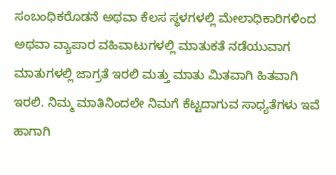ಸಂಬಂಧಿಕರೊಡನೆ ಅಥವಾ ಕೆಲಸ ಸ್ಥಳಗಳಲ್ಲಿ ಮೇಲಾಧಿಕಾರಿಗಳಿಂದ ಅಥವಾ ವ್ಯಾಪಾರ ವಹಿವಾಟುಗಳಲ್ಲಿ ಮಾತುಕತೆ ನಡೆಯುವಾಗ ಮಾತುಗಳಲ್ಲಿ ಜಾಗ್ರತೆ ಇರಲಿ ಮತ್ತು ಮಾತು ಮಿತವಾಗಿ ಹಿತವಾಗಿ ಇರಲಿ. ನಿಮ್ಮ ಮಾತಿನಿಂದಲೇ ನಿಮಗೆ ಕೆಟ್ಟದಾಗುವ ಸಾಧ್ಯತೆಗಳು ಇವೆ ಹಾಗಾಗಿ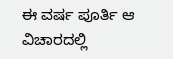ಈ ವರ್ಷ ಪೂರ್ತಿ ಆ ವಿಚಾರದಲ್ಲಿ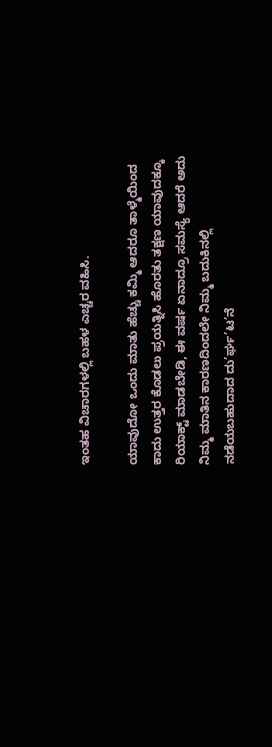ಇಂತಹ ವಿಚಾರಗಳಲ್ಲಿ ಬಹಳ ಎಚ್ಚರ ವಹಿಸಿ.

ಯಾವುದೋ ಒಂದು ಮಾತು ಹೆಚ್ಚು ಕಮ್ಮಿ ಆದರೂ ತಾಳ್ಮೆಯಿಂದ ಕಾದು ಉತ್ತರ ಕೊಡಲು ಪ್ರಯತ್ನಿಸಿ ಹೊರತು ತಕ್ಷಣ ಯಾವುದಕ್ಕೂ ರಿಯಾಕ್ಟ್ ಮಾಡಬೇಡಿ, ಈ ವರ್ಷ ಏನಾದ್ರೂ ಸಮಸ್ಯೆ ಆದರೆ ಅದು ನಿಮ್ಮ ಮಾತಿನ ಕಾರಣದಿಂದಲೇ ನಿಮ್ಮ ಬದುಕಿನಲ್ಲಿ ನಡೆಯಬಹುದಾದ ದು’ರ್ಘ’ಟ’ನೆ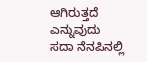ಆಗಿರುತ್ತದೆ ಎನ್ನುವುದು ಸದಾ ನೆನಪಿನಲ್ಲಿ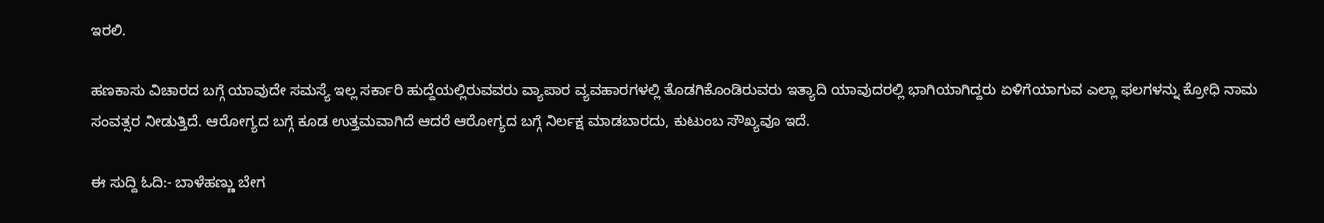ಇರಲಿ.

ಹಣಕಾಸು ವಿಚಾರದ ಬಗ್ಗೆ ಯಾವುದೇ ಸಮಸ್ಯೆ ಇಲ್ಲ ಸರ್ಕಾರಿ ಹುದ್ದೆಯಲ್ಲಿರುವವರು ವ್ಯಾಪಾರ ವ್ಯವಹಾರಗಳಲ್ಲಿ ತೊಡಗಿಕೊಂಡಿರುವರು ಇತ್ಯಾದಿ ಯಾವುದರಲ್ಲಿ ಭಾಗಿಯಾಗಿದ್ದರು ಏಳಿಗೆಯಾಗುವ ಎಲ್ಲಾ ಫಲಗಳನ್ನು ಕ್ರೋಧಿ ನಾಮ ಸಂವತ್ಸರ ನೀಡುತ್ತಿದೆ. ಆರೋಗ್ಯದ ಬಗ್ಗೆ ಕೂಡ ಉತ್ತಮವಾಗಿದೆ ಆದರೆ ಆರೋಗ್ಯದ ಬಗ್ಗೆ ನಿರ್ಲಕ್ಷ ಮಾಡಬಾರದು, ಕುಟುಂಬ ಸೌಖ್ಯವೂ ಇದೆ.

ಈ ಸುದ್ದಿ ಓದಿ:- ಬಾಳೆಹಣ್ಣು ಬೇಗ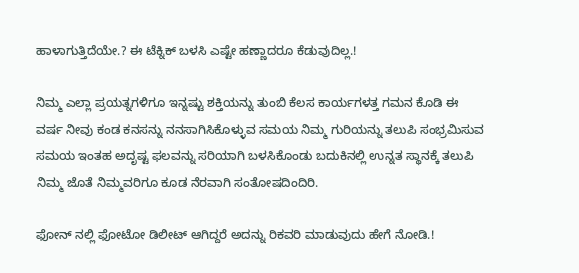ಹಾಳಾಗುತ್ತಿದೆಯೇ.? ಈ ಟೆಕ್ನಿಕ್ ಬಳಸಿ ಎಷ್ಟೇ ಹಣ್ಣಾದರೂ ಕೆಡುವುದಿಲ್ಲ.!

ನಿಮ್ಮ ಎಲ್ಲಾ ಪ್ರಯತ್ನಗಳಿಗೂ ಇನ್ನಷ್ಟು ಶಕ್ತಿಯನ್ನು ತುಂಬಿ ಕೆಲಸ ಕಾರ್ಯಗಳತ್ತ ಗಮನ ಕೊಡಿ ಈ ವರ್ಷ ನೀವು ಕಂಡ ಕನಸನ್ನು ನನಸಾಗಿಸಿಕೊಳ್ಳುವ ಸಮಯ ನಿಮ್ಮ ಗುರಿಯನ್ನು ತಲುಪಿ ಸಂಭ್ರಮಿಸುವ ಸಮಯ ಇಂತಹ ಅದೃಷ್ಟ ಫಲವನ್ನು ಸರಿಯಾಗಿ ಬಳಸಿಕೊಂಡು ಬದುಕಿನಲ್ಲಿ ಉನ್ನತ ಸ್ಥಾನಕ್ಕೆ ತಲುಪಿ ನಿಮ್ಮ ಜೊತೆ ನಿಮ್ಮವರಿಗೂ ಕೂಡ ನೆರವಾಗಿ ಸಂತೋಷದಿಂದಿರಿ.

ಫೋನ್ ನಲ್ಲಿ ಫೋಟೋ ಡಿಲೀಟ್ ಆಗಿದ್ದರೆ ಅದನ್ನು ರಿಕವರಿ ಮಾಡುವುದು ಹೇಗೆ ನೋಡಿ.!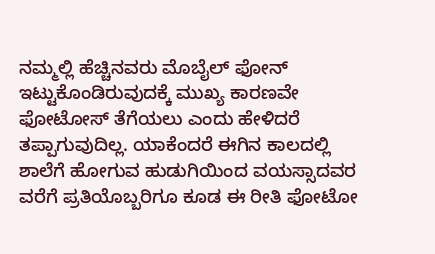ನಮ್ಮಲ್ಲಿ ಹೆಚ್ಚಿನವರು ಮೊಬೈಲ್ ಫೋನ್ ಇಟ್ಟುಕೊಂಡಿರುವುದಕ್ಕೆ ಮುಖ್ಯ ಕಾರಣವೇ ಫೋಟೋಸ್ ತೆಗೆಯಲು ಎಂದು ಹೇಳಿದರೆ ತಪ್ಪಾಗುವುದಿಲ್ಲ. ಯಾಕೆಂದರೆ ಈಗಿನ ಕಾಲದಲ್ಲಿ ಶಾಲೆಗೆ ಹೋಗುವ ಹುಡುಗಿಯಿಂದ ವಯಸ್ಸಾದವರ ವರೆಗೆ ಪ್ರತಿಯೊಬ್ಬರಿಗೂ ಕೂಡ ಈ ರೀತಿ ಫೋಟೋ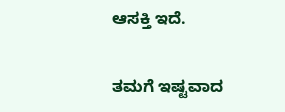ಆಸಕ್ತಿ ಇದೆ.

ತಮಗೆ ಇಷ್ಟವಾದ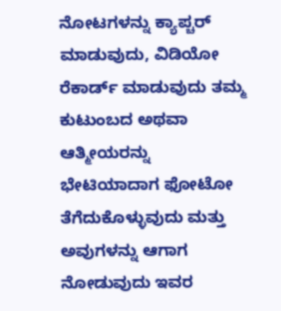ನೋಟಗಳನ್ನು ಕ್ಯಾಪ್ಚರ್ ಮಾಡುವುದು, ವಿಡಿಯೋ ರೆಕಾರ್ಡ್ ಮಾಡುವುದು ತಮ್ಮ ಕುಟುಂಬದ ಅಥವಾ ಆತ್ಮೀಯರನ್ನು ಭೇಟಿಯಾದಾಗ ಫೋಟೋ ತೆಗೆದುಕೊಳ್ಳುವುದು ಮತ್ತು ಅವುಗಳನ್ನು ಆಗಾಗ ನೋಡುವುದು ಇವರ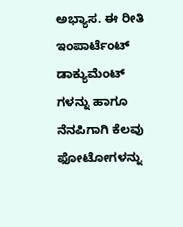ಅಭ್ಯಾಸ. ಈ ರೀತಿ ಇಂಪಾರ್ಟೆಂಟ್ ಡಾಕ್ಯುಮೆಂಟ್ ಗಳನ್ನು ಹಾಗೂ ನೆನಪಿಗಾಗಿ ಕೆಲವು ಫೋಟೋಗಳನ್ನು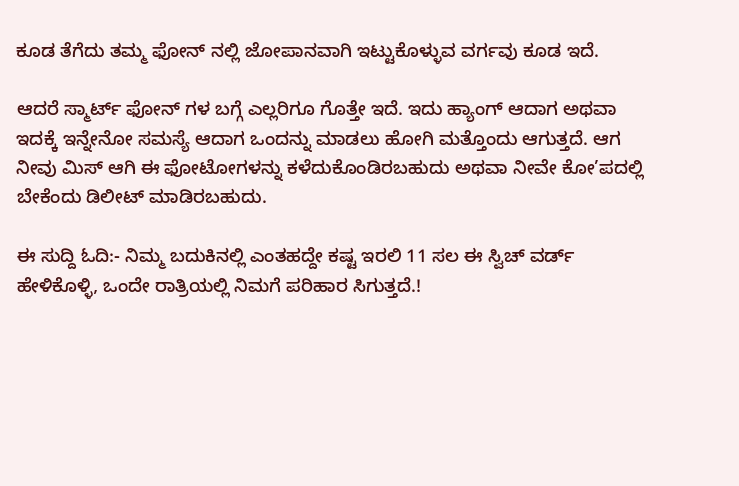ಕೂಡ ತೆಗೆದು ತಮ್ಮ ಫೋನ್ ನಲ್ಲಿ ಜೋಪಾನವಾಗಿ ಇಟ್ಟುಕೊಳ್ಳುವ ವರ್ಗವು ಕೂಡ ಇದೆ.

ಆದರೆ ಸ್ಮಾರ್ಟ್ ಫೋನ್ ಗಳ ಬಗ್ಗೆ ಎಲ್ಲರಿಗೂ ಗೊತ್ತೇ ಇದೆ. ಇದು ಹ್ಯಾಂಗ್ ಆದಾಗ ಅಥವಾ ಇದಕ್ಕೆ ಇನ್ನೇನೋ ಸಮಸ್ಯೆ ಆದಾಗ ಒಂದನ್ನು ಮಾಡಲು ಹೋಗಿ ಮತ್ತೊಂದು ಆಗುತ್ತದೆ. ಆಗ ನೀವು ಮಿಸ್ ಆಗಿ ಈ ಫೋಟೋಗಳನ್ನು ಕಳೆದುಕೊಂಡಿರಬಹುದು ಅಥವಾ ನೀವೇ ಕೋ’ಪದಲ್ಲಿ ಬೇಕೆಂದು ಡಿಲೀಟ್ ಮಾಡಿರಬಹುದು.

ಈ ಸುದ್ದಿ ಓದಿ:- ನಿಮ್ಮ ಬದುಕಿನಲ್ಲಿ ಎಂತಹದ್ದೇ ಕಷ್ಟ ಇರಲಿ 11 ಸಲ ಈ ಸ್ವಿಚ್ ವರ್ಡ್ ಹೇಳಿಕೊಳ್ಳಿ, ಒಂದೇ ರಾತ್ರಿಯಲ್ಲಿ ನಿಮಗೆ ಪರಿಹಾರ ಸಿಗುತ್ತದೆ.!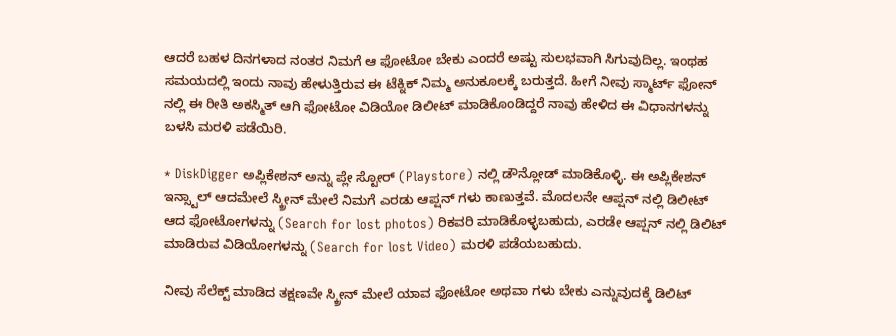ಆದರೆ ಬಹಳ ದಿನಗಳಾದ ನಂತರ ನಿಮಗೆ ಆ ಫೋಟೋ ಬೇಕು ಎಂದರೆ ಅಷ್ಟು ಸುಲಭವಾಗಿ ಸಿಗುವುದಿಲ್ಲ. ಇಂಥಹ ಸಮಯದಲ್ಲಿ ಇಂದು ನಾವು ಹೇಳುತ್ತಿರುವ ಈ ಟೆಕ್ನಿಕ್ ನಿಮ್ಮ ಅನುಕೂಲಕ್ಕೆ ಬರುತ್ತದೆ. ಹೀಗೆ ನೀವು ಸ್ಮಾರ್ಟ್ ಫೋನ್ ನಲ್ಲಿ ಈ ರೀತಿ ಅಕಸ್ಮಿತ್ ಆಗಿ ಫೋಟೋ ವಿಡಿಯೋ ಡಿಲೀಟ್ ಮಾಡಿಕೊಂಡಿದ್ದರೆ ನಾವು ಹೇಳಿದ ಈ ವಿಧಾನಗಳನ್ನು ಬಳಸಿ ಮರಳಿ ಪಡೆಯಿರಿ.

* DiskDigger ಅಪ್ಲಿಕೇಶನ್ ಅನ್ನು ಪ್ಲೇ ಸ್ಟೋರ್ (Playstore) ನಲ್ಲಿ ಡೌನ್ಲೋಡ್ ಮಾಡಿಕೊಳ್ಳಿ. ಈ ಅಪ್ಲಿಕೇಶನ್ ಇನ್ಸ್ಟಾಲ್ ಆದಮೇಲೆ ಸ್ಕ್ರೀನ್ ಮೇಲೆ ನಿಮಗೆ ಎರಡು ಆಪ್ಷನ್ ಗಳು ಕಾಣುತ್ತವೆ. ಮೊದಲನೇ ಆಪ್ಷನ್ ನಲ್ಲಿ ಡಿಲೀಟ್ ಆದ ಫೋಟೋಗಳನ್ನು (Search for lost photos) ರಿಕವರಿ ಮಾಡಿಕೊಳ್ಳಬಹುದು, ಎರಡೇ ಆಪ್ಷನ್ ನಲ್ಲಿ ಡಿಲಿಟ್ ಮಾಡಿರುವ ವಿಡಿಯೋಗಳನ್ನು (Search for lost Video) ಮರಳಿ ಪಡೆಯಬಹುದು.

ನೀವು ಸೆಲೆಕ್ಟ್ ಮಾಡಿದ ತಕ್ಷಣವೇ ಸ್ಕ್ರೀನ್ ಮೇಲೆ ಯಾವ ಫೋಟೋ ಅಥವಾ ಗಳು ಬೇಕು ಎನ್ನುವುದಕ್ಕೆ ಡಿಲಿಟ್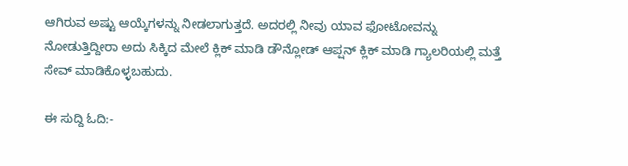ಆಗಿರುವ ಅಷ್ಟು ಆಯ್ಕೆಗಳನ್ನು ನೀಡಲಾಗುತ್ತದೆ. ಅದರಲ್ಲಿ ನೀವು ಯಾವ ಫೋಟೋವನ್ನು ನೋಡುತ್ತಿದ್ದೀರಾ ಅದು ಸಿಕ್ಕಿದ ಮೇಲೆ ಕ್ಲಿಕ್ ಮಾಡಿ ಡೌನ್ಲೋಡ್ ಆಪ್ಷನ್ ಕ್ಲಿಕ್ ಮಾಡಿ ಗ್ಯಾಲರಿಯಲ್ಲಿ ಮತ್ತೆ ಸೇವ್ ಮಾಡಿಕೊಳ್ಳಬಹುದು.

ಈ ಸುದ್ದಿ ಓದಿ:-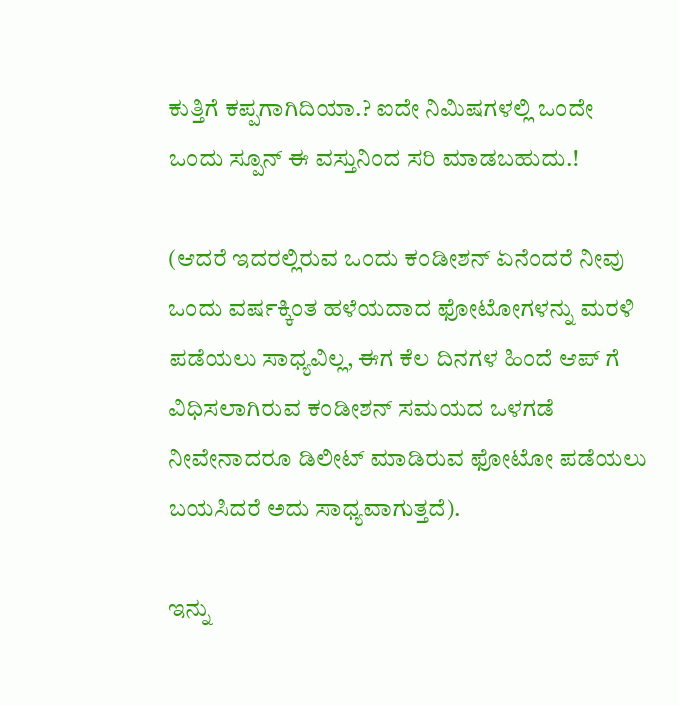ಕುತ್ತಿಗೆ ಕಪ್ಪಗಾಗಿದಿಯಾ.? ಐದೇ ನಿಮಿಷಗಳಲ್ಲಿ ಒಂದೇ ಒಂದು ಸ್ಪೂನ್ ಈ ವಸ್ತುನಿಂದ ಸರಿ ಮಾಡಬಹುದು.!

(ಆದರೆ ಇದರಲ್ಲಿರುವ ಒಂದು ಕಂಡೀಶನ್ ಏನೆಂದರೆ ನೀವು ಒಂದು ವರ್ಷಕ್ಕಿಂತ ಹಳೆಯದಾದ ಫೋಟೋಗಳನ್ನು ಮರಳಿ ಪಡೆಯಲು ಸಾಧ್ಯವಿಲ್ಲ, ಈಗ ಕೆಲ ದಿನಗಳ ಹಿಂದೆ ಆಪ್ ಗೆ ವಿಧಿಸಲಾಗಿರುವ ಕಂಡೀಶನ್ ಸಮಯದ ಒಳಗಡೆ ನೀವೇನಾದರೂ ಡಿಲೀಟ್ ಮಾಡಿರುವ ಫೋಟೋ ಪಡೆಯಲು ಬಯಸಿದರೆ ಅದು ಸಾಧ್ಯವಾಗುತ್ತದೆ).

ಇನ್ನು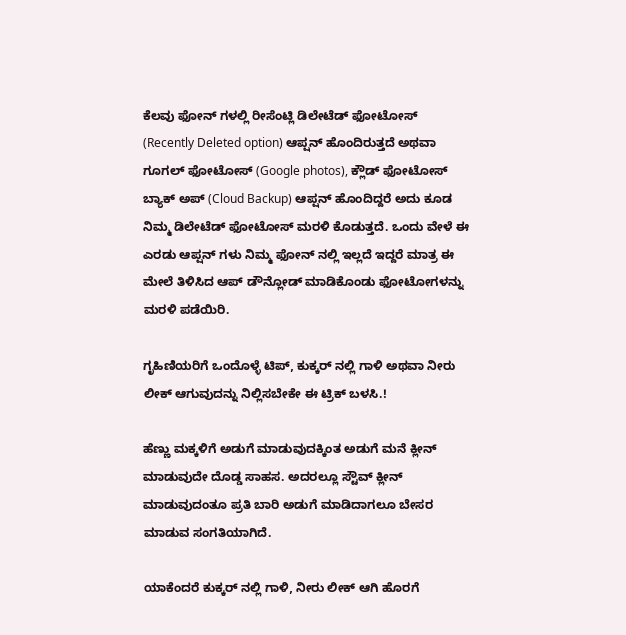ಕೆಲವು ಫೋನ್ ಗಳಲ್ಲಿ ರೀಸೆಂಟ್ಲಿ ಡಿಲೇಟೆಡ್ ಫೋಟೋಸ್ (Recently Deleted option) ಆಪ್ಷನ್ ಹೊಂದಿರುತ್ತದೆ ಅಥವಾ ಗೂಗಲ್ ಫೋಟೋಸ್ (Google photos), ಕ್ಲೌಡ್ ಫೋಟೋಸ್ ಬ್ಯಾಕ್ ಅಪ್ (Cloud Backup) ಆಪ್ಷನ್ ಹೊಂದಿದ್ದರೆ ಅದು ಕೂಡ ನಿಮ್ಮ ಡಿಲೇಟೆಡ್ ಫೋಟೋಸ್ ಮರಳಿ ಕೊಡುತ್ತದೆ. ಒಂದು ವೇಳೆ ಈ ಎರಡು ಆಪ್ಷನ್ ಗಳು ನಿಮ್ಮ ಫೋನ್ ನಲ್ಲಿ ಇಲ್ಲದೆ ಇದ್ದರೆ ಮಾತ್ರ ಈ ಮೇಲೆ ತಿಳಿಸಿದ ಆಪ್ ಡೌನ್ಲೋಡ್ ಮಾಡಿಕೊಂಡು ಫೋಟೋಗಳನ್ನು ಮರಳಿ ಪಡೆಯಿರಿ.

ಗೃಹಿಣಿಯರಿಗೆ ಒಂದೊಳ್ಳೆ ಟಿಪ್, ಕುಕ್ಕರ್ ನಲ್ಲಿ ಗಾಳಿ ಅಥವಾ ನೀರು ಲೀಕ್ ಆಗುವುದನ್ನು ನಿಲ್ಲಿಸಬೇಕೇ ಈ ಟ್ರಿಕ್ ಬಳಸಿ.!

ಹೆಣ್ಣು ಮಕ್ಕಳಿಗೆ ಅಡುಗೆ ಮಾಡುವುದಕ್ಕಿಂತ ಅಡುಗೆ ಮನೆ ಕ್ಲೀನ್ ಮಾಡುವುದೇ ದೊಡ್ಡ ಸಾಹಸ. ಅದರಲ್ಲೂ ಸ್ಟೌವ್ ಕ್ಲೀನ್ ಮಾಡುವುದಂತೂ ಪ್ರತಿ ಬಾರಿ ಅಡುಗೆ ಮಾಡಿದಾಗಲೂ ಬೇಸರ ಮಾಡುವ ಸಂಗತಿಯಾಗಿದೆ.

ಯಾಕೆಂದರೆ ಕುಕ್ಕರ್ ನಲ್ಲಿ ಗಾಳಿ, ನೀರು ಲೀಕ್ ಆಗಿ ಹೊರಗೆ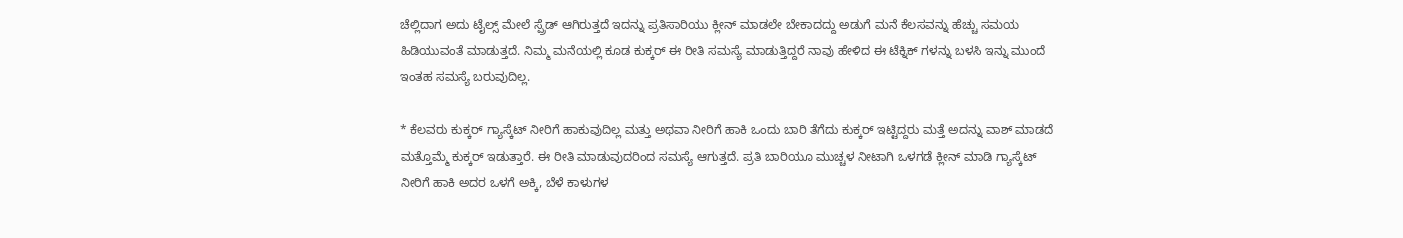ಚೆಲ್ಲಿದಾಗ ಅದು ಟೈಲ್ಸ್ ಮೇಲೆ ಸ್ಪ್ರೆಡ್ ಆಗಿರುತ್ತದೆ ಇದನ್ನು ಪ್ರತಿಸಾರಿಯು ಕ್ಲೀನ್ ಮಾಡಲೇ ಬೇಕಾದದ್ದು ಅಡುಗೆ ಮನೆ ಕೆಲಸವನ್ನು ಹೆಚ್ಚು ಸಮಯ ಹಿಡಿಯುವಂತೆ ಮಾಡುತ್ತದೆ. ನಿಮ್ಮ ಮನೆಯಲ್ಲಿ ಕೂಡ ಕುಕ್ಕರ್ ಈ ರೀತಿ ಸಮಸ್ಯೆ ಮಾಡುತ್ತಿದ್ದರೆ ನಾವು ಹೇಳಿದ ಈ ಟೆಕ್ನಿಕ್ ಗಳನ್ನು ಬಳಸಿ ಇನ್ನು ಮುಂದೆ ಇಂತಹ ಸಮಸ್ಯೆ ಬರುವುದಿಲ್ಲ.

* ಕೆಲವರು ಕುಕ್ಕರ್ ಗ್ಯಾಸ್ಕೆಟ್ ನೀರಿಗೆ ಹಾಕುವುದಿಲ್ಲ ಮತ್ತು ಅಥವಾ ನೀರಿಗೆ ಹಾಕಿ ಒಂದು ಬಾರಿ ತೆಗೆದು ಕುಕ್ಕರ್ ಇಟ್ಟಿದ್ದರು ಮತ್ತೆ ಅದನ್ನು ವಾಶ್ ಮಾಡದೆ ಮತ್ತೊಮ್ಮೆ ಕುಕ್ಕರ್ ಇಡುತ್ತಾರೆ. ಈ ರೀತಿ ಮಾಡುವುದರಿಂದ ಸಮಸ್ಯೆ ಆಗುತ್ತದೆ. ಪ್ರತಿ ಬಾರಿಯೂ ಮುಚ್ಚಳ ನೀಟಾಗಿ ಒಳಗಡೆ ಕ್ಲೀನ್ ಮಾಡಿ ಗ್ಯಾಸ್ಕೆಟ್ ನೀರಿಗೆ ಹಾಕಿ ಅದರ ಒಳಗೆ ಅಕ್ಕಿ, ಬೆಳೆ ಕಾಳುಗಳ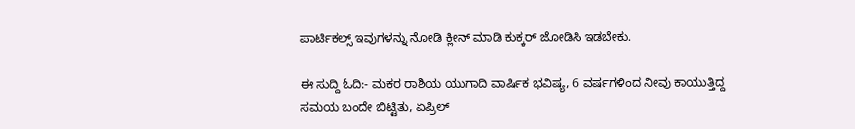ಪಾರ್ಟಿಕಲ್ಸ್ ಇವುಗಳನ್ನು ನೋಡಿ ಕ್ಲೀನ್ ಮಾಡಿ ಕುಕ್ಕರ್ ಜೋಡಿಸಿ ಇಡಬೇಕು.

ಈ ಸುದ್ದಿ ಓದಿ:- ಮಕರ ರಾಶಿಯ ಯುಗಾದಿ ವಾರ್ಷಿಕ ಭವಿಷ್ಯ, 6 ವರ್ಷಗಳಿಂದ ನೀವು ಕಾಯುತ್ತಿದ್ದ ಸಮಯ ಬಂದೇ ಬಿಟ್ಟಿತು, ಏಪ್ರಿಲ್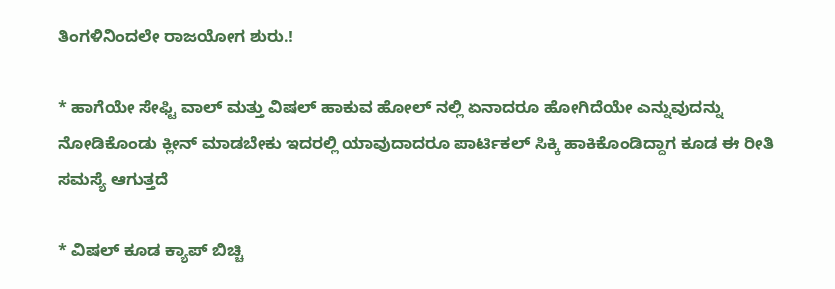ತಿಂಗಳಿನಿಂದಲೇ ರಾಜಯೋಗ ಶುರು.!

* ಹಾಗೆಯೇ ಸೇಫ್ಟಿ ವಾಲ್ ಮತ್ತು ವಿಷಲ್ ಹಾಕುವ ಹೋಲ್ ನಲ್ಲಿ ಏನಾದರೂ ಹೋಗಿದೆಯೇ ಎನ್ನುವುದನ್ನು ನೋಡಿಕೊಂಡು ಕ್ಲೀನ್ ಮಾಡಬೇಕು ಇದರಲ್ಲಿ ಯಾವುದಾದರೂ ಪಾರ್ಟಿಕಲ್ ಸಿಕ್ಕಿ ಹಾಕಿಕೊಂಡಿದ್ದಾಗ ಕೂಡ ಈ ರೀತಿ ಸಮಸ್ಯೆ ಆಗುತ್ತದೆ

* ವಿಷಲ್ ಕೂಡ ಕ್ಯಾಪ್ ಬಿಚ್ಚಿ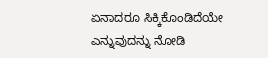ಏನಾದರೂ ಸಿಕ್ಕಿಕೊಂಡಿದೆಯೇ ಎನ್ನುವುದನ್ನು ನೋಡಿ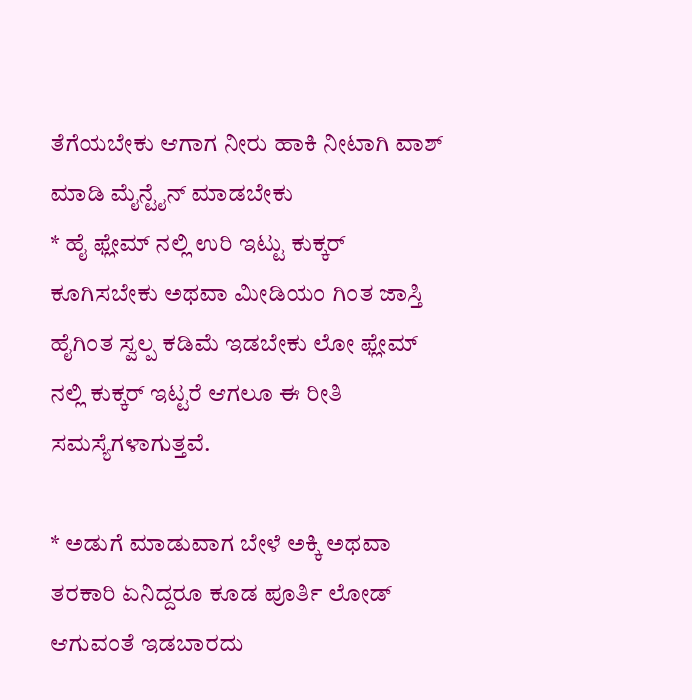ತೆಗೆಯಬೇಕು ಆಗಾಗ ನೀರು ಹಾಕಿ ನೀಟಾಗಿ ವಾಶ್ ಮಾಡಿ ಮೈನ್ಟೈನ್ ಮಾಡಬೇಕು
* ಹೈ ಫ್ಲೇಮ್ ನಲ್ಲಿ ಉರಿ ಇಟ್ಟು ಕುಕ್ಕರ್ ಕೂಗಿಸಬೇಕು ಅಥವಾ ಮೀಡಿಯಂ ಗಿಂತ ಜಾಸ್ತಿ ಹೈಗಿಂತ ಸ್ವಲ್ಪ ಕಡಿಮೆ ಇಡಬೇಕು ಲೋ ಫ್ಲೇಮ್ ನಲ್ಲಿ ಕುಕ್ಕರ್ ಇಟ್ಟರೆ ಆಗಲೂ ಈ ರೀತಿ ಸಮಸ್ಯೆಗಳಾಗುತ್ತವೆ.

* ಅಡುಗೆ ಮಾಡುವಾಗ ಬೇಳೆ ಅಕ್ಕಿ ಅಥವಾ ತರಕಾರಿ ಏನಿದ್ದರೂ ಕೂಡ ಪೂರ್ತಿ ಲೋಡ್ ಆಗುವಂತೆ ಇಡಬಾರದು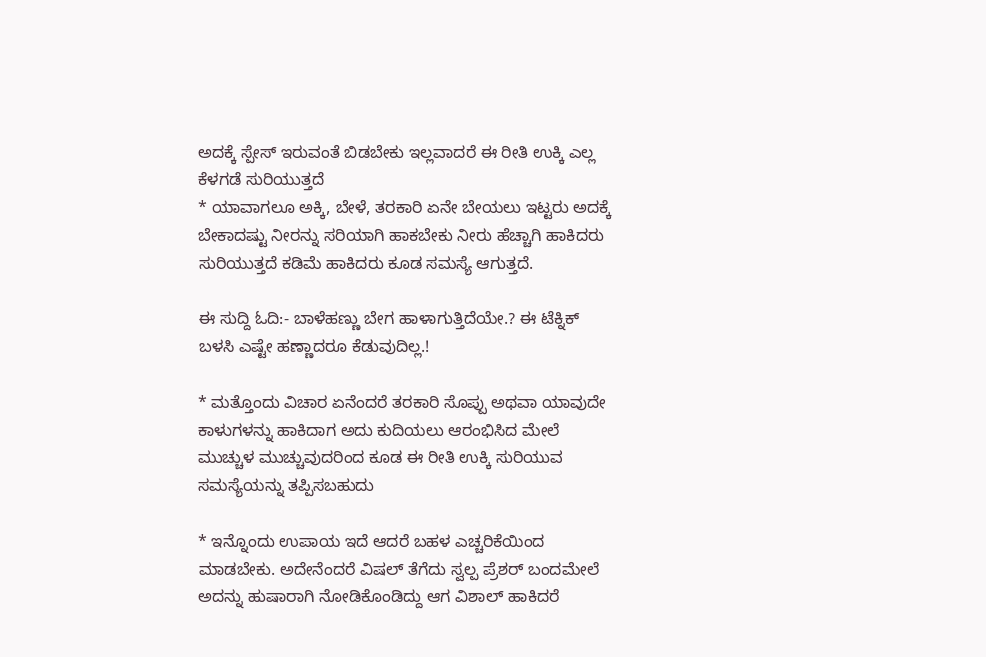ಅದಕ್ಕೆ ಸ್ಪೇಸ್ ಇರುವಂತೆ ಬಿಡಬೇಕು ಇಲ್ಲವಾದರೆ ಈ ರೀತಿ ಉಕ್ಕಿ ಎಲ್ಲ ಕೆಳಗಡೆ ಸುರಿಯುತ್ತದೆ
* ಯಾವಾಗಲೂ ಅಕ್ಕಿ, ಬೇಳೆ, ತರಕಾರಿ ಏನೇ ಬೇಯಲು ಇಟ್ಟರು ಅದಕ್ಕೆ ಬೇಕಾದಷ್ಟು ನೀರನ್ನು ಸರಿಯಾಗಿ ಹಾಕಬೇಕು ನೀರು ಹೆಚ್ಚಾಗಿ ಹಾಕಿದರು ಸುರಿಯುತ್ತದೆ ಕಡಿಮೆ ಹಾಕಿದರು ಕೂಡ ಸಮಸ್ಯೆ ಆಗುತ್ತದೆ.

ಈ ಸುದ್ದಿ ಓದಿ:- ಬಾಳೆಹಣ್ಣು ಬೇಗ ಹಾಳಾಗುತ್ತಿದೆಯೇ.? ಈ ಟೆಕ್ನಿಕ್ ಬಳಸಿ ಎಷ್ಟೇ ಹಣ್ಣಾದರೂ ಕೆಡುವುದಿಲ್ಲ.!

* ಮತ್ತೊಂದು ವಿಚಾರ ಏನೆಂದರೆ ತರಕಾರಿ ಸೊಪ್ಪು ಅಥವಾ ಯಾವುದೇ ಕಾಳುಗಳನ್ನು ಹಾಕಿದಾಗ ಅದು ಕುದಿಯಲು ಆರಂಭಿಸಿದ ಮೇಲೆ ಮುಚ್ಚುಳ ಮುಚ್ಚುವುದರಿಂದ ಕೂಡ ಈ ರೀತಿ ಉಕ್ಕಿ ಸುರಿಯುವ ಸಮಸ್ಯೆಯನ್ನು ತಪ್ಪಿಸಬಹುದು

* ಇನ್ನೊಂದು ಉಪಾಯ ಇದೆ ಆದರೆ ಬಹಳ ಎಚ್ಚರಿಕೆಯಿಂದ ಮಾಡಬೇಕು. ಅದೇನೆಂದರೆ ವಿಷಲ್ ತೆಗೆದು ಸ್ವಲ್ಪ ಪ್ರೆಶರ್ ಬಂದಮೇಲೆ ಅದನ್ನು ಹುಷಾರಾಗಿ ನೋಡಿಕೊಂಡಿದ್ದು ಆಗ ವಿಶಾಲ್ ಹಾಕಿದರೆ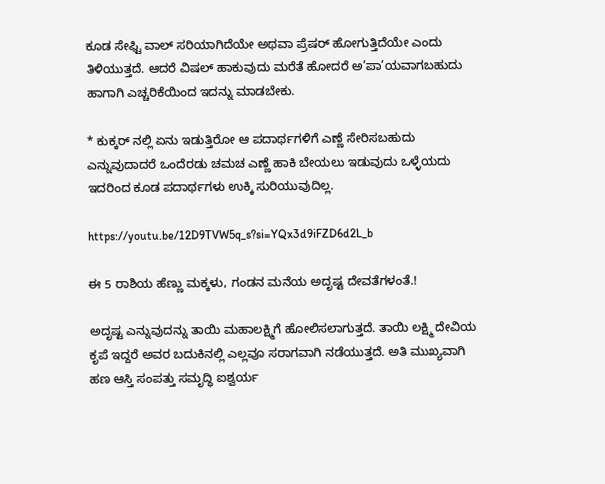ಕೂಡ ಸೇಫ್ಟಿ ವಾಲ್ ಸರಿಯಾಗಿದೆಯೇ ಅಥವಾ ಪ್ರೆಷರ್ ಹೋಗುತ್ತಿದೆಯೇ ಎಂದು ತಿಳಿಯುತ್ತದೆ. ಆದರೆ ವಿಷಲ್ ಹಾಕುವುದು ಮರೆತೆ ಹೋದರೆ ಅ’ಪಾ’ಯವಾಗಬಹುದು ಹಾಗಾಗಿ ಎಚ್ಚರಿಕೆಯಿಂದ ಇದನ್ನು ಮಾಡಬೇಕು.

* ಕುಕ್ಕರ್ ನಲ್ಲಿ ಏನು ಇಡುತ್ತಿರೋ ಆ ಪದಾರ್ಥಗಳಿಗೆ ಎಣ್ಣೆ ಸೇರಿಸಬಹುದು ಎನ್ನುವುದಾದರೆ ಒಂದೆರಡು ಚಮಚ ಎಣ್ಣೆ ಹಾಕಿ ಬೇಯಲು ಇಡುವುದು ಒಳ್ಳೆಯದು ಇದರಿಂದ ಕೂಡ ಪದಾರ್ಥಗಳು ಉಕ್ಕಿ ಸುರಿಯುವುದಿಲ್ಲ.

https://youtu.be/12D9TVW5q_s?si=YQx3d9iFZD6d2L_b

ಈ 5 ರಾಶಿಯ ಹೆಣ್ಣು ಮಕ್ಕಳು, ಗಂಡನ ಮನೆಯ ಅದೃಷ್ಟ ದೇವತೆಗಳಂತೆ.!

ಅದೃಷ್ಟ ಎನ್ನುವುದನ್ನು ತಾಯಿ ಮಹಾಲಕ್ಷ್ಮಿಗೆ ಹೋಲಿಸಲಾಗುತ್ತದೆ. ತಾಯಿ ಲಕ್ಷ್ಮಿ ದೇವಿಯ ಕೃಪೆ ಇದ್ದರೆ ಅವರ ಬದುಕಿನಲ್ಲಿ ಎಲ್ಲವೂ ಸರಾಗವಾಗಿ ನಡೆಯುತ್ತದೆ. ಅತಿ ಮುಖ್ಯವಾಗಿ ಹಣ ಆಸ್ತಿ ಸಂಪತ್ತು ಸಮೃದ್ಧಿ ಐಶ್ವರ್ಯ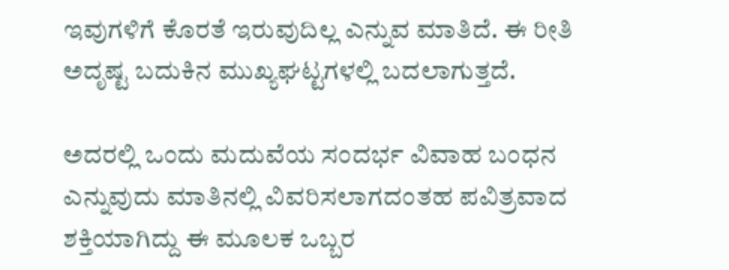ಇವುಗಳಿಗೆ ಕೊರತೆ ಇರುವುದಿಲ್ಲ ಎನ್ನುವ ಮಾತಿದೆ. ಈ ರೀತಿ ಅದೃಷ್ಟ ಬದುಕಿನ ಮುಖ್ಯಘಟ್ಟಗಳಲ್ಲಿ ಬದಲಾಗುತ್ತದೆ.

ಅದರಲ್ಲಿ ಒಂದು ಮದುವೆಯ ಸಂದರ್ಭ ವಿವಾಹ ಬಂಧನ ಎನ್ನುವುದು ಮಾತಿನಲ್ಲಿ ವಿವರಿಸಲಾಗದಂತಹ ಪವಿತ್ರವಾದ ಶಕ್ತಿಯಾಗಿದ್ದು ಈ ಮೂಲಕ ಒಬ್ಬರ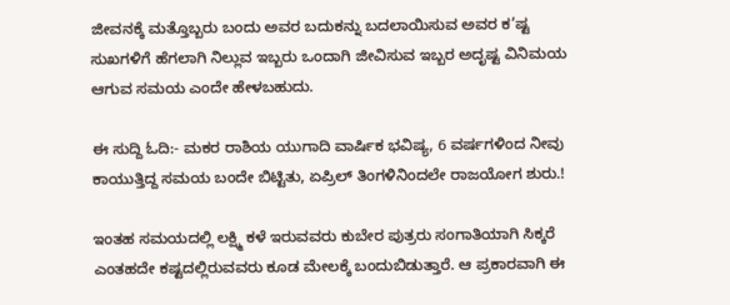ಜೀವನಕ್ಕೆ ಮತ್ತೊಬ್ಬರು ಬಂದು ಅವರ ಬದುಕನ್ನು ಬದಲಾಯಿಸುವ ಅವರ ಕ’ಷ್ಟ ಸುಖಗಳಿಗೆ ಹೆಗಲಾಗಿ ನಿಲ್ಲುವ ಇಬ್ಬರು ಒಂದಾಗಿ ಜೀವಿಸುವ ಇಬ್ಬರ ಅದೃಷ್ಟ ವಿನಿಮಯ ಆಗುವ ಸಮಯ ಎಂದೇ ಹೇಳಬಹುದು.

ಈ ಸುದ್ದಿ ಓದಿ:- ಮಕರ ರಾಶಿಯ ಯುಗಾದಿ ವಾರ್ಷಿಕ ಭವಿಷ್ಯ, 6 ವರ್ಷಗಳಿಂದ ನೀವು ಕಾಯುತ್ತಿದ್ದ ಸಮಯ ಬಂದೇ ಬಿಟ್ಟಿತು, ಏಪ್ರಿಲ್ ತಿಂಗಳಿನಿಂದಲೇ ರಾಜಯೋಗ ಶುರು.!

ಇಂತಹ ಸಮಯದಲ್ಲಿ ಲಕ್ಷ್ಮಿ ಕಳೆ ಇರುವವರು ಕುಬೇರ ಪುತ್ರರು ಸಂಗಾತಿಯಾಗಿ ಸಿಕ್ಕರೆ ಎಂತಹದೇ ಕಷ್ಟದಲ್ಲಿರುವವರು ಕೂಡ ಮೇಲಕ್ಕೆ ಬಂದುಬಿಡುತ್ತಾರೆ. ಆ ಪ್ರಕಾರವಾಗಿ ಈ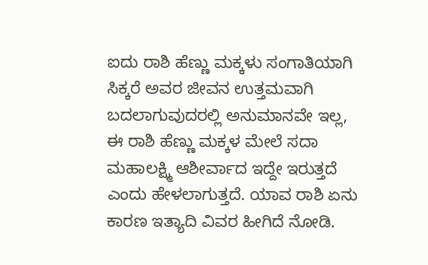ಐದು ರಾಶಿ ಹೆಣ್ಣು ಮಕ್ಕಳು ಸಂಗಾತಿಯಾಗಿ ಸಿಕ್ಕರೆ ಅವರ ಜೀವನ ಉತ್ತಮವಾಗಿ ಬದಲಾಗುವುದರಲ್ಲಿ ಅನುಮಾನವೇ ಇಲ್ಲ, ಈ ರಾಶಿ ಹೆಣ್ಣು ಮಕ್ಕಳ ಮೇಲೆ ಸದಾ ಮಹಾಲಕ್ಷ್ಮಿ ಆಶೀರ್ವಾದ ಇದ್ದೇ ಇರುತ್ತದೆ ಎಂದು ಹೇಳಲಾಗುತ್ತದೆ. ಯಾವ ರಾಶಿ ಏನು ಕಾರಣ ಇತ್ಯಾದಿ ವಿವರ ಹೀಗಿದೆ ನೋಡಿ.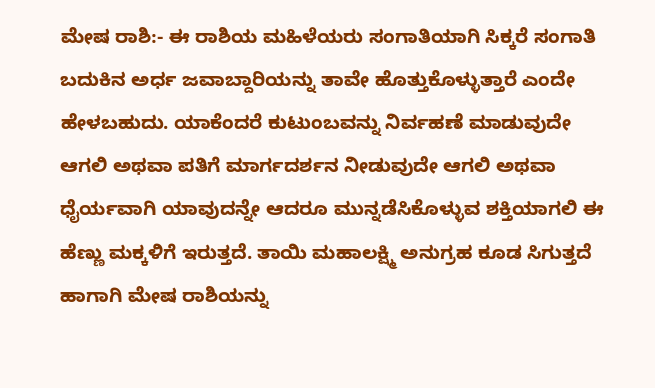ಮೇಷ ರಾಶಿ:- ಈ ರಾಶಿಯ ಮಹಿಳೆಯರು ಸಂಗಾತಿಯಾಗಿ ಸಿಕ್ಕರೆ ಸಂಗಾತಿ ಬದುಕಿನ ಅರ್ಧ ಜವಾಬ್ದಾರಿಯನ್ನು ತಾವೇ ಹೊತ್ತುಕೊಳ್ಳುತ್ತಾರೆ ಎಂದೇ ಹೇಳಬಹುದು. ಯಾಕೆಂದರೆ ಕುಟುಂಬವನ್ನು ನಿರ್ವಹಣೆ ಮಾಡುವುದೇ ಆಗಲಿ ಅಥವಾ ಪತಿಗೆ ಮಾರ್ಗದರ್ಶನ ನೀಡುವುದೇ ಆಗಲಿ ಅಥವಾ ಧೈರ್ಯವಾಗಿ ಯಾವುದನ್ನೇ ಆದರೂ ಮುನ್ನಡೆಸಿಕೊಳ್ಳುವ ಶಕ್ತಿಯಾಗಲಿ ಈ ಹೆಣ್ಣು ಮಕ್ಕಳಿಗೆ ಇರುತ್ತದೆ. ತಾಯಿ ಮಹಾಲಕ್ಷ್ಮಿ ಅನುಗ್ರಹ ಕೂಡ ಸಿಗುತ್ತದೆ ಹಾಗಾಗಿ ಮೇಷ ರಾಶಿಯನ್ನು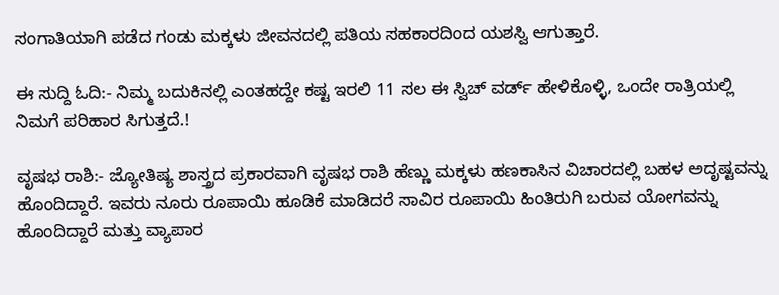ಸಂಗಾತಿಯಾಗಿ ಪಡೆದ ಗಂಡು ಮಕ್ಕಳು ಜೀವನದಲ್ಲಿ ಪತಿಯ ಸಹಕಾರದಿಂದ ಯಶಸ್ವಿ ಆಗುತ್ತಾರೆ.

ಈ ಸುದ್ದಿ ಓದಿ:- ನಿಮ್ಮ ಬದುಕಿನಲ್ಲಿ ಎಂತಹದ್ದೇ ಕಷ್ಟ ಇರಲಿ 11 ಸಲ ಈ ಸ್ವಿಚ್ ವರ್ಡ್ ಹೇಳಿಕೊಳ್ಳಿ, ಒಂದೇ ರಾತ್ರಿಯಲ್ಲಿ ನಿಮಗೆ ಪರಿಹಾರ ಸಿಗುತ್ತದೆ.!

ವೃಷಭ ರಾಶಿ:- ಜ್ಯೋತಿಷ್ಯ ಶಾಸ್ತ್ರದ ಪ್ರಕಾರವಾಗಿ ವೃಷಭ ರಾಶಿ ಹೆಣ್ಣು ಮಕ್ಕಳು ಹಣಕಾಸಿನ ವಿಚಾರದಲ್ಲಿ ಬಹಳ ಅದೃಷ್ಟವನ್ನು ಹೊಂದಿದ್ದಾರೆ. ಇವರು ನೂರು ರೂಪಾಯಿ ಹೂಡಿಕೆ ಮಾಡಿದರೆ ಸಾವಿರ ರೂಪಾಯಿ ಹಿಂತಿರುಗಿ ಬರುವ ಯೋಗವನ್ನು ಹೊಂದಿದ್ದಾರೆ ಮತ್ತು ವ್ಯಾಪಾರ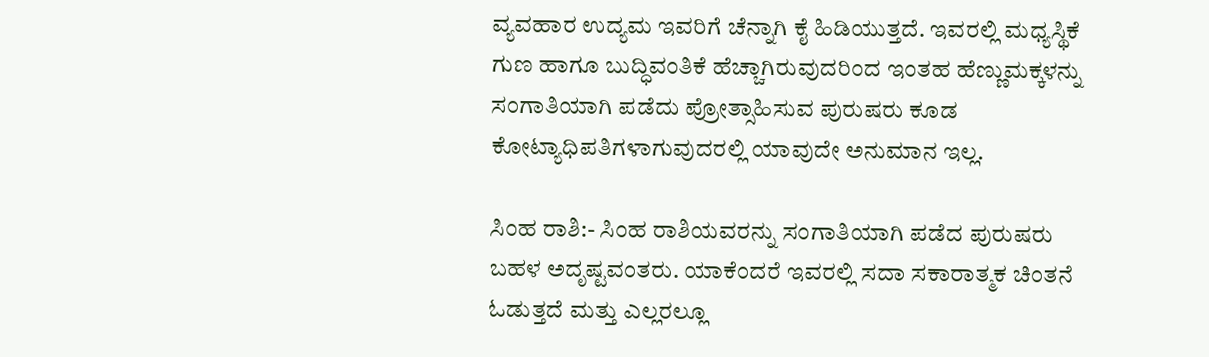ವ್ಯವಹಾರ ಉದ್ಯಮ ಇವರಿಗೆ ಚೆನ್ನಾಗಿ ಕೈ ಹಿಡಿಯುತ್ತದೆ. ಇವರಲ್ಲಿ ಮಧ್ಯಸ್ಥಿಕೆ ಗುಣ ಹಾಗೂ ಬುದ್ಧಿವಂತಿಕೆ ಹೆಚ್ಚಾಗಿರುವುದರಿಂದ ಇಂತಹ ಹೆಣ್ಣುಮಕ್ಕಳನ್ನು ಸಂಗಾತಿಯಾಗಿ ಪಡೆದು ಪ್ರೋತ್ಸಾಹಿಸುವ ಪುರುಷರು ಕೂಡ ಕೋಟ್ಯಾಧಿಪತಿಗಳಾಗುವುದರಲ್ಲಿ ಯಾವುದೇ ಅನುಮಾನ ಇಲ್ಲ.

ಸಿಂಹ ರಾಶಿ:- ಸಿಂಹ ರಾಶಿಯವರನ್ನು ಸಂಗಾತಿಯಾಗಿ ಪಡೆದ ಪುರುಷರು ಬಹಳ ಅದೃಷ್ಟವಂತರು. ಯಾಕೆಂದರೆ ಇವರಲ್ಲಿ ಸದಾ ಸಕಾರಾತ್ಮಕ ಚಿಂತನೆ ಓಡುತ್ತದೆ ಮತ್ತು ಎಲ್ಲರಲ್ಲೂ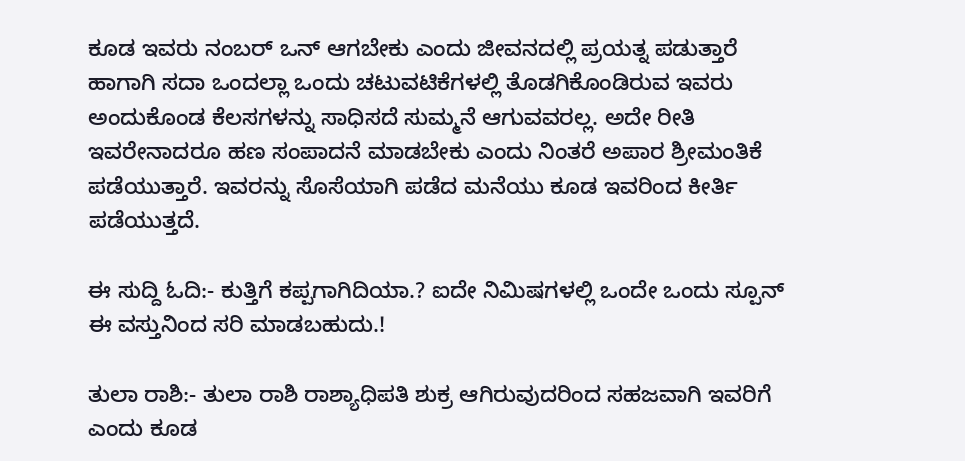ಕೂಡ ಇವರು ನಂಬರ್ ಒನ್ ಆಗಬೇಕು ಎಂದು ಜೀವನದಲ್ಲಿ ಪ್ರಯತ್ನ ಪಡುತ್ತಾರೆ ಹಾಗಾಗಿ ಸದಾ ಒಂದಲ್ಲಾ ಒಂದು ಚಟುವಟಿಕೆಗಳಲ್ಲಿ ತೊಡಗಿಕೊಂಡಿರುವ ಇವರು ಅಂದುಕೊಂಡ ಕೆಲಸಗಳನ್ನು ಸಾಧಿಸದೆ ಸುಮ್ಮನೆ ಆಗುವವರಲ್ಲ. ಅದೇ ರೀತಿ ಇವರೇನಾದರೂ ಹಣ ಸಂಪಾದನೆ ಮಾಡಬೇಕು ಎಂದು ನಿಂತರೆ ಅಪಾರ ಶ್ರೀಮಂತಿಕೆ ಪಡೆಯುತ್ತಾರೆ. ಇವರನ್ನು ಸೊಸೆಯಾಗಿ ಪಡೆದ ಮನೆಯು ಕೂಡ ಇವರಿಂದ ಕೀರ್ತಿ ಪಡೆಯುತ್ತದೆ.

ಈ ಸುದ್ದಿ ಓದಿ:- ಕುತ್ತಿಗೆ ಕಪ್ಪಗಾಗಿದಿಯಾ.? ಐದೇ ನಿಮಿಷಗಳಲ್ಲಿ ಒಂದೇ ಒಂದು ಸ್ಪೂನ್ ಈ ವಸ್ತುನಿಂದ ಸರಿ ಮಾಡಬಹುದು.!

ತುಲಾ ರಾಶಿ:- ತುಲಾ ರಾಶಿ ರಾಶ್ಯಾಧಿಪತಿ ಶುಕ್ರ ಆಗಿರುವುದರಿಂದ ಸಹಜವಾಗಿ ಇವರಿಗೆ ಎಂದು ಕೂಡ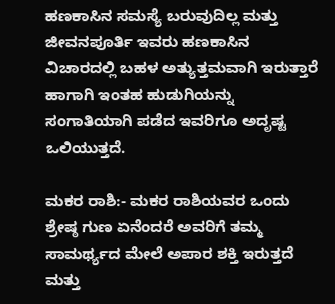ಹಣಕಾಸಿನ ಸಮಸ್ಯೆ ಬರುವುದಿಲ್ಲ ಮತ್ತು ಜೀವನಪೂರ್ತಿ ಇವರು ಹಣಕಾಸಿನ ವಿಚಾರದಲ್ಲಿ ಬಹಳ ಅತ್ಯುತ್ತಮವಾಗಿ ಇರುತ್ತಾರೆ ಹಾಗಾಗಿ ಇಂತಹ ಹುಡುಗಿಯನ್ನು ಸಂಗಾತಿಯಾಗಿ ಪಡೆದ ಇವರಿಗೂ ಅದೃಷ್ಟ ಒಲಿಯುತ್ತದೆ.

ಮಕರ ರಾಶಿ:- ಮಕರ ರಾಶಿಯವರ ಒಂದು ಶ್ರೇಷ್ಠ ಗುಣ ಏನೆಂದರೆ ಅವರಿಗೆ ತಮ್ಮ ಸಾಮರ್ಥ್ಯದ ಮೇಲೆ ಅಪಾರ ಶಕ್ತಿ ಇರುತ್ತದೆ ಮತ್ತು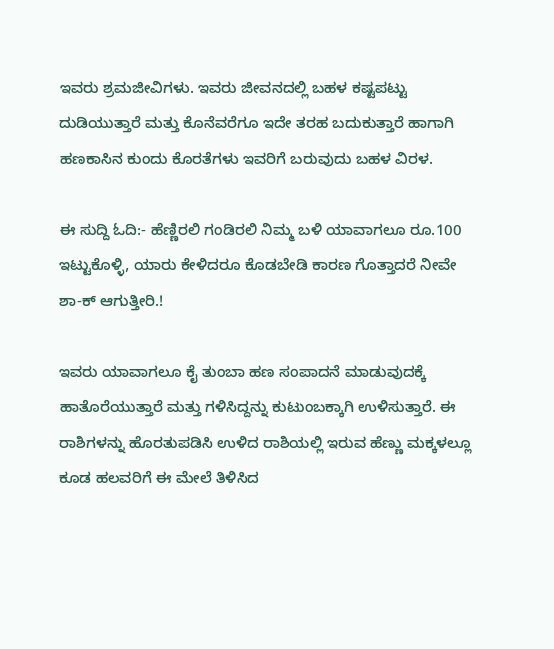ಇವರು ಶ್ರಮಜೀವಿಗಳು. ಇವರು ಜೀವನದಲ್ಲಿ ಬಹಳ ಕಷ್ಟಪಟ್ಟು ದುಡಿಯುತ್ತಾರೆ ಮತ್ತು ಕೊನೆವರೆಗೂ ಇದೇ ತರಹ ಬದುಕುತ್ತಾರೆ ಹಾಗಾಗಿ ಹಣಕಾಸಿನ ಕುಂದು ಕೊರತೆಗಳು ಇವರಿಗೆ ಬರುವುದು ಬಹಳ ವಿರಳ.

ಈ ಸುದ್ದಿ ಓದಿ:- ಹೆಣ್ಣಿರಲಿ ಗಂಡಿರಲಿ ನಿಮ್ಮ ಬಳಿ ಯಾವಾಗಲೂ ರೂ.100 ಇಟ್ಟುಕೊಳ್ಳಿ, ಯಾರು ಕೇಳಿದರೂ ಕೊಡಬೇಡಿ ಕಾರಣ ಗೊತ್ತಾದರೆ ನೀವೇ ಶಾ-ಕ್ ಆಗುತ್ತೀರಿ.!

ಇವರು ಯಾವಾಗಲೂ ಕೈ ತುಂಬಾ ಹಣ ಸಂಪಾದನೆ ಮಾಡುವುದಕ್ಕೆ ಹಾತೊರೆಯುತ್ತಾರೆ ಮತ್ತು ಗಳಿಸಿದ್ದನ್ನು ಕುಟುಂಬಕ್ಕಾಗಿ ಉಳಿಸುತ್ತಾರೆ. ಈ ರಾಶಿಗಳನ್ನು ಹೊರತುಪಡಿಸಿ ಉಳಿದ ರಾಶಿಯಲ್ಲಿ ಇರುವ ಹೆಣ್ಣು ಮಕ್ಕಳಲ್ಲೂ ಕೂಡ ಹಲವರಿಗೆ ಈ ಮೇಲೆ ತಿಳಿಸಿದ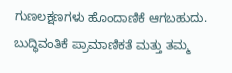ಗುಣಲಕ್ಷಣಗಳು ಹೊಂದಾಣಿಕೆ ಆಗಬಹುದು. ಬುದ್ಧಿವಂತಿಕೆ ಪ್ರಾಮಾಣಿಕತೆ ಮತ್ತು ತಮ್ಮ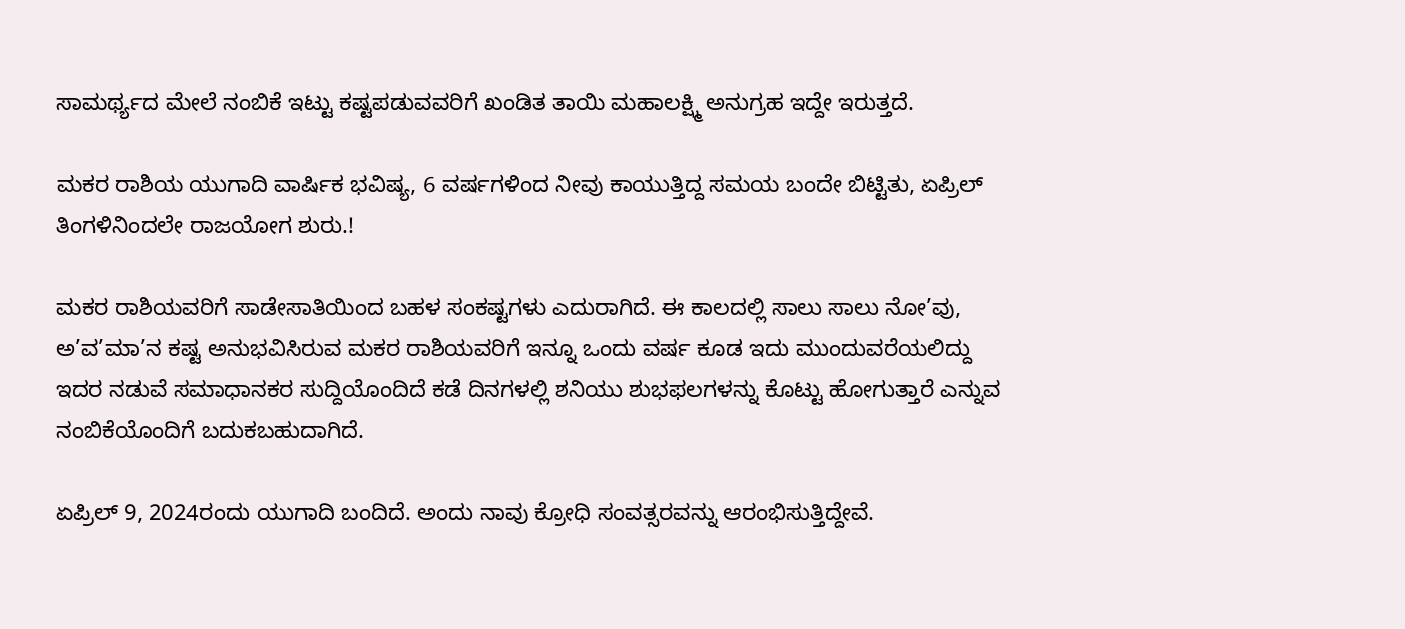ಸಾಮರ್ಥ್ಯದ ಮೇಲೆ ನಂಬಿಕೆ ಇಟ್ಟು ಕಷ್ಟಪಡುವವರಿಗೆ ಖಂಡಿತ ತಾಯಿ ಮಹಾಲಕ್ಷ್ಮಿ ಅನುಗ್ರಹ ಇದ್ದೇ ಇರುತ್ತದೆ.

ಮಕರ ರಾಶಿಯ ಯುಗಾದಿ ವಾರ್ಷಿಕ ಭವಿಷ್ಯ, 6 ವರ್ಷಗಳಿಂದ ನೀವು ಕಾಯುತ್ತಿದ್ದ ಸಮಯ ಬಂದೇ ಬಿಟ್ಟಿತು, ಏಪ್ರಿಲ್ ತಿಂಗಳಿನಿಂದಲೇ ರಾಜಯೋಗ ಶುರು.!

ಮಕರ ರಾಶಿಯವರಿಗೆ ಸಾಡೇಸಾತಿಯಿಂದ ಬಹಳ ಸಂಕಷ್ಟಗಳು ಎದುರಾಗಿದೆ. ಈ ಕಾಲದಲ್ಲಿ ಸಾಲು ಸಾಲು ನೋ’ವು, ಅ’ವ’ಮಾ’ನ ಕಷ್ಟ ಅನುಭವಿಸಿರುವ ಮಕರ ರಾಶಿಯವರಿಗೆ ಇನ್ನೂ ಒಂದು ವರ್ಷ ಕೂಡ ಇದು ಮುಂದುವರೆಯಲಿದ್ದು ಇದರ ನಡುವೆ ಸಮಾಧಾನಕರ ಸುದ್ದಿಯೊಂದಿದೆ ಕಡೆ ದಿನಗಳಲ್ಲಿ ಶನಿಯು ಶುಭಫಲಗಳನ್ನು ಕೊಟ್ಟು ಹೋಗುತ್ತಾರೆ ಎನ್ನುವ ನಂಬಿಕೆಯೊಂದಿಗೆ ಬದುಕಬಹುದಾಗಿದೆ.

ಏಪ್ರಿಲ್ 9, 2024ರಂದು ಯುಗಾದಿ ಬಂದಿದೆ. ಅಂದು ನಾವು ಕ್ರೋಧಿ ಸಂವತ್ಸರವನ್ನು ಆರಂಭಿಸುತ್ತಿದ್ದೇವೆ.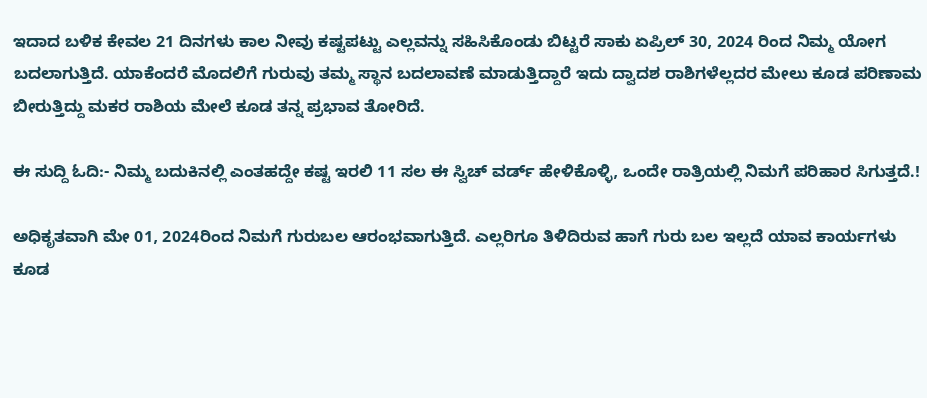ಇದಾದ ಬಳಿಕ ಕೇವಲ 21 ದಿನಗಳು ಕಾಲ ನೀವು ಕಷ್ಟಪಟ್ಟು ಎಲ್ಲವನ್ನು ಸಹಿಸಿಕೊಂಡು ಬಿಟ್ಟರೆ ಸಾಕು ಏಪ್ರಿಲ್ 30, 2024 ರಿಂದ ನಿಮ್ಮ ಯೋಗ ಬದಲಾಗುತ್ತಿದೆ. ಯಾಕೆಂದರೆ ಮೊದಲಿಗೆ ಗುರುವು ತಮ್ಮ ಸ್ಥಾನ ಬದಲಾವಣೆ ಮಾಡುತ್ತಿದ್ದಾರೆ ಇದು ದ್ವಾದಶ ರಾಶಿಗಳೆಲ್ಲದರ ಮೇಲು ಕೂಡ ಪರಿಣಾಮ ಬೀರುತ್ತಿದ್ದು ಮಕರ ರಾಶಿಯ ಮೇಲೆ ಕೂಡ ತನ್ನ ಪ್ರಭಾವ ತೋರಿದೆ.

ಈ ಸುದ್ದಿ ಓದಿ:- ನಿಮ್ಮ ಬದುಕಿನಲ್ಲಿ ಎಂತಹದ್ದೇ ಕಷ್ಟ ಇರಲಿ 11 ಸಲ ಈ ಸ್ವಿಚ್ ವರ್ಡ್ ಹೇಳಿಕೊಳ್ಳಿ, ಒಂದೇ ರಾತ್ರಿಯಲ್ಲಿ ನಿಮಗೆ ಪರಿಹಾರ ಸಿಗುತ್ತದೆ.!

ಅಧಿಕೃತವಾಗಿ ಮೇ 01, 2024ರಿಂದ ನಿಮಗೆ ಗುರುಬಲ ಆರಂಭವಾಗುತ್ತಿದೆ. ಎಲ್ಲರಿಗೂ ತಿಳಿದಿರುವ ಹಾಗೆ ಗುರು ಬಲ ಇಲ್ಲದೆ ಯಾವ ಕಾರ್ಯಗಳು ಕೂಡ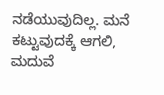ನಡೆಯುವುದಿಲ್ಲ. ಮನೆ ಕಟ್ಟುವುದಕ್ಕೆ ಆಗಲಿ, ಮದುವೆ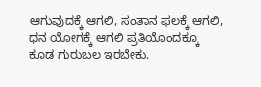ಆಗುವುದಕ್ಕೆ ಆಗಲಿ, ಸಂತಾನ ಫಲಕ್ಕೆ ಆಗಲಿ, ಧನ ಯೋಗಕ್ಕೆ ಆಗಲಿ ಪ್ರತಿಯೊಂದಕ್ಕೂ ಕೂಡ ಗುರುಬಲ ಇರಬೇಕು.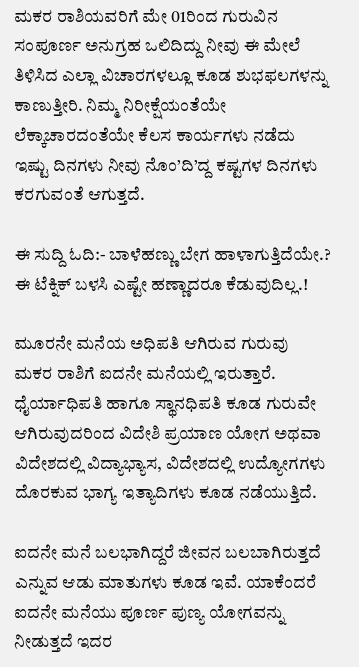ಮಕರ ರಾಶಿಯವರಿಗೆ ಮೇ 01ರಿಂದ ಗುರುವಿನ ಸಂಪೂರ್ಣ ಅನುಗ್ರಹ ಒಲಿದಿದ್ದು ನೀವು ಈ ಮೇಲೆ ತಿಳಿಸಿದ ಎಲ್ಲಾ ವಿಚಾರಗಳಲ್ಲೂ ಕೂಡ ಶುಭಫಲಗಳನ್ನು ಕಾಣುತ್ತೀರಿ. ನಿಮ್ಮ ನಿರೀಕ್ಷೆಯಂತೆಯೇ ಲೆಕ್ಕಾಚಾರದಂತೆಯೇ ಕೆಲಸ ಕಾರ್ಯಗಳು ನಡೆದು ಇಷ್ಟು ದಿನಗಳು ನೀವು ನೊಂ’ದಿ’ದ್ದ ಕಷ್ಟಗಳ ದಿನಗಳು ಕರಗುವಂತೆ ಆಗುತ್ತದೆ.

ಈ ಸುದ್ದಿ ಓದಿ:- ಬಾಳೆಹಣ್ಣು ಬೇಗ ಹಾಳಾಗುತ್ತಿದೆಯೇ.? ಈ ಟೆಕ್ನಿಕ್ ಬಳಸಿ ಎಷ್ಟೇ ಹಣ್ಣಾದರೂ ಕೆಡುವುದಿಲ್ಲ.!

ಮೂರನೇ ಮನೆಯ ಅಧಿಪತಿ ಆಗಿರುವ ಗುರುವು ಮಕರ ರಾಶಿಗೆ ಐದನೇ ಮನೆಯಲ್ಲಿ ಇರುತ್ತಾರೆ. ಧೈರ್ಯಾಧಿಪತಿ ಹಾಗೂ ಸ್ಥಾನಧಿಪತಿ ಕೂಡ ಗುರುವೇ ಆಗಿರುವುದರಿಂದ ವಿದೇಶಿ ಪ್ರಯಾಣ ಯೋಗ ಅಥವಾ ವಿದೇಶದಲ್ಲಿ ವಿದ್ಯಾಭ್ಯಾಸ, ವಿದೇಶದಲ್ಲಿ ಉದ್ಯೋಗಗಳು ದೊರಕುವ ಭಾಗ್ಯ ಇತ್ಯಾದಿಗಳು ಕೂಡ ನಡೆಯುತ್ತಿದೆ.

ಐದನೇ ಮನೆ ಬಲಭಾಗಿದ್ದರೆ ಜೀವನ ಬಲಬಾಗಿರುತ್ತದೆ ಎನ್ನುವ ಆಡು ಮಾತುಗಳು ಕೂಡ ಇವೆ. ಯಾಕೆಂದರೆ ಐದನೇ ಮನೆಯು ಪೂರ್ಣ ಪುಣ್ಯ ಯೋಗವನ್ನು ನೀಡುತ್ತದೆ ಇದರ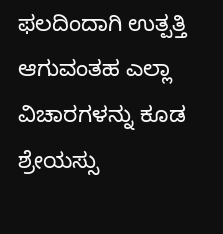ಫಲದಿಂದಾಗಿ ಉತ್ಪತ್ತಿ ಆಗುವಂತಹ ಎಲ್ಲಾ ವಿಚಾರಗಳನ್ನು ಕೂಡ ಶ್ರೇಯಸ್ಸು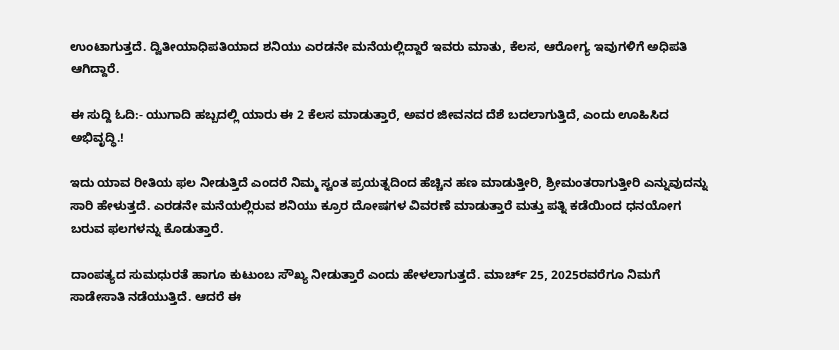ಉಂಟಾಗುತ್ತದೆ. ದ್ವಿತೀಯಾಧಿಪತಿಯಾದ ಶನಿಯು ಎರಡನೇ ಮನೆಯಲ್ಲಿದ್ದಾರೆ ಇವರು ಮಾತು, ಕೆಲಸ, ಆರೋಗ್ಯ ಇವುಗಳಿಗೆ ಅಧಿಪತಿ ಆಗಿದ್ದಾರೆ.

ಈ ಸುದ್ದಿ ಓದಿ:- ಯುಗಾದಿ ಹಬ್ಬದಲ್ಲಿ ಯಾರು ಈ 2 ಕೆಲಸ ಮಾಡುತ್ತಾರೆ, ಅವರ ಜೀವನದ ದೆಶೆ ಬದಲಾಗುತ್ತಿದೆ, ಎಂದು ಊಹಿಸಿದ ಅಭಿವೃದ್ಧಿ.!

ಇದು ಯಾವ ರೀತಿಯ ಫಲ ನೀಡುತ್ತಿದೆ ಎಂದರೆ ನಿಮ್ಮ ಸ್ವಂತ ಪ್ರಯತ್ನದಿಂದ ಹೆಚ್ಚಿನ ಹಣ ಮಾಡುತ್ತೀರಿ, ಶ್ರೀಮಂತರಾಗುತ್ತೀರಿ ಎನ್ನುವುದನ್ನು ಸಾರಿ ಹೇಳುತ್ತದೆ. ಎರಡನೇ ಮನೆಯಲ್ಲಿರುವ ಶನಿಯು ಕ್ರೂರ ದೋಷಗಳ ವಿವರಣೆ ಮಾಡುತ್ತಾರೆ ಮತ್ತು ಪತ್ನಿ ಕಡೆಯಿಂದ ಧನಯೋಗ ಬರುವ ಫಲಗಳನ್ನು ಕೊಡುತ್ತಾರೆ.

ದಾಂಪತ್ಯದ ಸುಮಧುರತೆ ಹಾಗೂ ಕುಟುಂಬ ಸೌಖ್ಯ ನೀಡುತ್ತಾರೆ ಎಂದು ಹೇಳಲಾಗುತ್ತದೆ. ಮಾರ್ಚ್ 25, 2025ರವರೆಗೂ ನಿಮಗೆ ಸಾಡೇಸಾತಿ ನಡೆಯುತ್ತಿದೆ. ಆದರೆ ಈ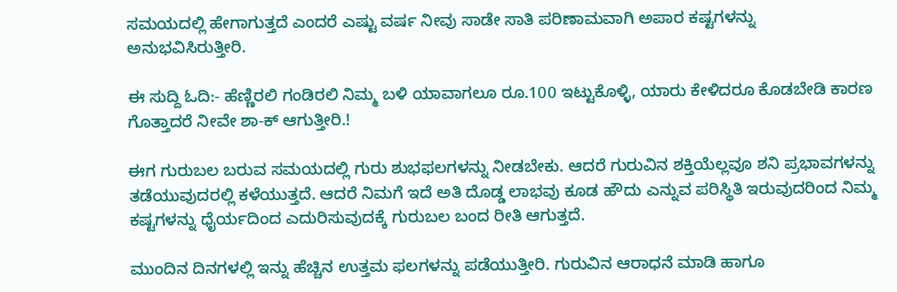ಸಮಯದಲ್ಲಿ ಹೇಗಾಗುತ್ತದೆ ಎಂದರೆ ಎಷ್ಟು ವರ್ಷ ನೀವು ಸಾಡೇ ಸಾತಿ ಪರಿಣಾಮವಾಗಿ ಅಪಾರ ಕಷ್ಟಗಳನ್ನು ಅನುಭವಿಸಿರುತ್ತೀರಿ.

ಈ ಸುದ್ದಿ ಓದಿ:- ಹೆಣ್ಣಿರಲಿ ಗಂಡಿರಲಿ ನಿಮ್ಮ ಬಳಿ ಯಾವಾಗಲೂ ರೂ.100 ಇಟ್ಟುಕೊಳ್ಳಿ, ಯಾರು ಕೇಳಿದರೂ ಕೊಡಬೇಡಿ ಕಾರಣ ಗೊತ್ತಾದರೆ ನೀವೇ ಶಾ-ಕ್ ಆಗುತ್ತೀರಿ.!

ಈಗ ಗುರುಬಲ ಬರುವ ಸಮಯದಲ್ಲಿ ಗುರು ಶುಭಫಲಗಳನ್ನು ನೀಡಬೇಕು. ಆದರೆ ಗುರುವಿನ ಶಕ್ತಿಯೆಲ್ಲವೂ ಶನಿ ಪ್ರಭಾವಗಳನ್ನು ತಡೆಯುವುದರಲ್ಲಿ ಕಳೆಯುತ್ತದೆ. ಆದರೆ ನಿಮಗೆ ಇದೆ ಅತಿ ದೊಡ್ಡ ಲಾಭವು ಕೂಡ ಹೌದು ಎನ್ನುವ ಪರಿಸ್ಥಿತಿ ಇರುವುದರಿಂದ ನಿಮ್ಮ ಕಷ್ಟಗಳನ್ನು ಧೈರ್ಯದಿಂದ ಎದುರಿಸುವುದಕ್ಕೆ ಗುರುಬಲ ಬಂದ ರೀತಿ ಆಗುತ್ತದೆ.

ಮುಂದಿನ ದಿನಗಳಲ್ಲಿ ಇನ್ನು ಹೆಚ್ಚಿನ ಉತ್ತಮ ಫಲಗಳನ್ನು ಪಡೆಯುತ್ತೀರಿ. ಗುರುವಿನ ಆರಾಧನೆ ಮಾಡಿ ಹಾಗೂ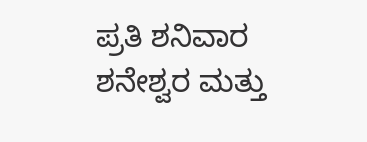ಪ್ರತಿ ಶನಿವಾರ ಶನೇಶ್ವರ ಮತ್ತು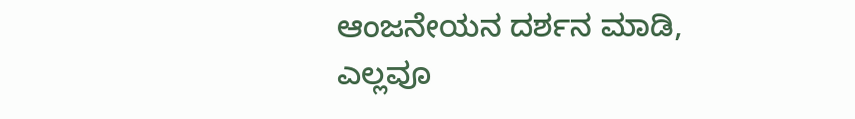ಆಂಜನೇಯನ ದರ್ಶನ ಮಾಡಿ, ಎಲ್ಲವೂ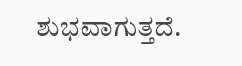ಶುಭವಾಗುತ್ತದೆ.